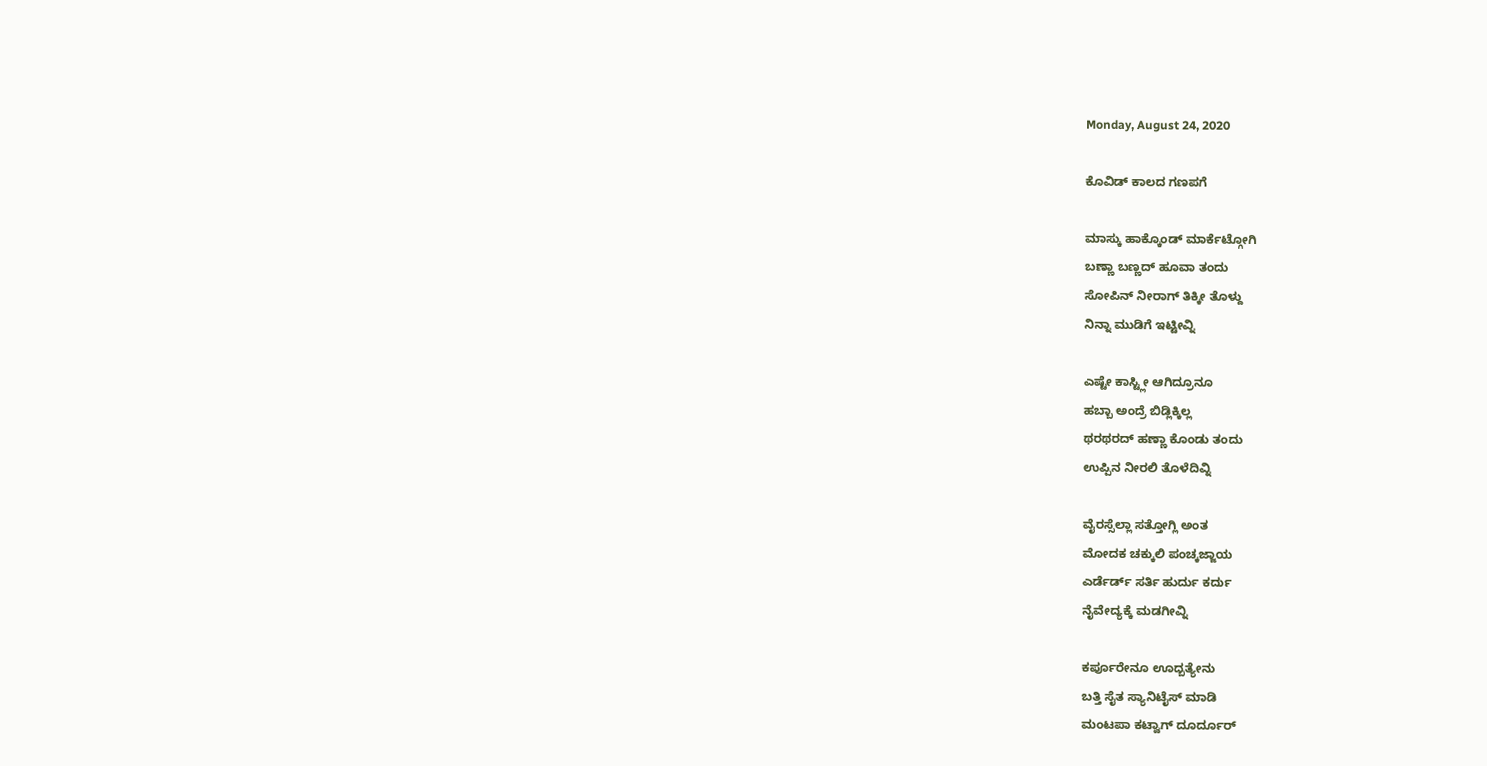Monday, August 24, 2020

ಕೊವಿಡ್ ಕಾಲದ ಗಣಪಗೆ

ಮಾಸ್ಕು ಹಾಕ್ಕೊಂಡ್ ಮಾರ್ಕೆಟ್ಗೋಗಿ
ಬಣ್ಣಾ ಬಣ್ಣದ್ ಹೂವಾ ತಂದು
ಸೋಪಿನ್ ನೀರಾಗ್ ತಿಕ್ಕೀ ತೊಳ್ದು
ನಿನ್ನಾ ಮುಡಿಗೆ ಇಟ್ಟೀವ್ನಿ

ಎಷ್ಟೇ ಕಾಸ್ಟ್ಲೀ ಆಗಿದ್ರೂನೂ
ಹಬ್ಬಾ ಅಂದ್ರೆ ಬಿಡ್ಲಿಕ್ಕಿಲ್ಲ
ಥರಥರದ್ ಹಣ್ಣಾ ಕೊಂಡು ತಂದು
ಉಪ್ಪಿನ ನೀರಲಿ ತೊಳೆದಿವ್ನಿ

ವೈರಸ್ಸೆಲ್ಲಾ ಸತ್ತೋಗ್ಲಿ ಅಂತ
ಮೋದಕ ಚಕ್ಕುಲಿ ಪಂಚ್ಕಜ್ಜಾಯ
ಎರ್ಡೆರ್ಡ್ ಸರ್ತಿ ಹುರ್ದು ಕರ್ದು
ನೈವೇದ್ಯಕ್ಕೆ ಮಡಗೀವ್ನಿ

ಕರ್ಪೂರೇನೂ ಊದ್ಬತ್ಯೇನು
ಬತ್ತಿ ಸೈತ ಸ್ಯಾನಿಟೈಸ್ ಮಾಡಿ
ಮಂಟಪಾ ಕಟ್ವಾಗ್ ದೂರ್ದೂರ್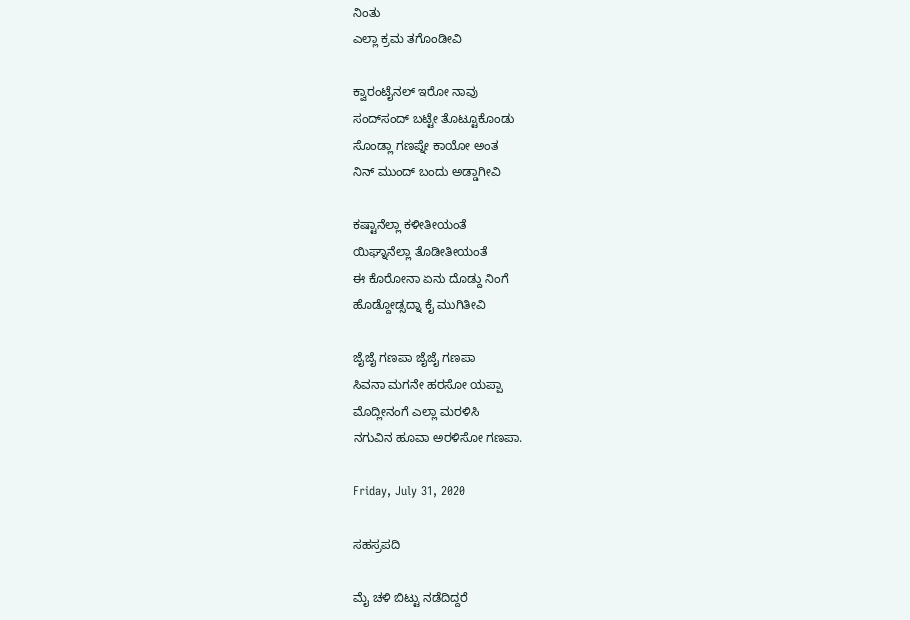ನಿಂತು
ಎಲ್ಲಾ ಕ್ರಮ ತಗೊಂಡೀವಿ

ಕ್ವಾರಂಟೈನಲ್ ಇರೋ ನಾವು
ಸಂದ್‌ಸಂದ್ ಬಟ್ಟೇ ತೊಟ್ಟೂಕೊಂಡು
ಸೊಂಡ್ಲಾ ಗಣಪ್ನೇ ಕಾಯೋ ಅಂತ
ನಿನ್ ಮುಂದ್ ಬಂದು ಅಡ್ಡಾಗೀವಿ

ಕಷ್ಟಾನೆಲ್ಲಾ ಕಳೀತೀಯಂತೆ
ಯಿಘ್ನಾನೆಲ್ಲಾ ತೊಡೀತೀಯಂತೆ
ಈ ಕೊರೋನಾ ಏನು ದೊಡ್ದು ನಿಂಗೆ
ಹೊಡ್ದೋಡ್ಸದ್ನಾ ಕೈ ಮುಗಿತೀವಿ

ಜೈಜೈ ಗಣಪಾ ಜೈಜೈ ಗಣಪಾ
ಸಿವನಾ ಮಗನೇ ಹರಸೋ ಯಪ್ಪಾ
ಮೊದ್ಲೀನಂಗೆ ಎಲ್ಲಾ ಮರಳಿಸಿ
ನಗುವಿನ ಹೂವಾ ಅರಳಿಸೋ ಗಣಪಾ.

Friday, July 31, 2020

ಸಹಸ್ರಪದಿ

ಮೈ ಚಳಿ ಬಿಟ್ಟು ನಡೆದಿದ್ದರೆ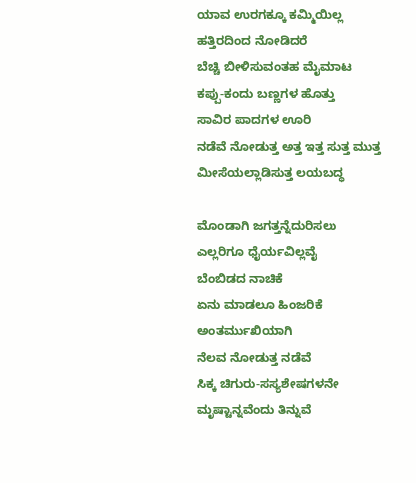ಯಾವ ಉರಗಕ್ಕೂ ಕಮ್ಮಿಯಿಲ್ಲ
ಹತ್ತಿರದಿಂದ ನೋಡಿದರೆ
ಬೆಚ್ಚಿ ಬೀಳಿಸುವಂತಹ ಮೈಮಾಟ
ಕಪ್ಪು-ಕಂದು ಬಣ್ಣಗಳ ಹೊತ್ತು
ಸಾವಿರ ಪಾದಗಳ ಊರಿ
ನಡೆವೆ ನೋಡುತ್ತ ಅತ್ತ ಇತ್ತ ಸುತ್ತ ಮುತ್ತ
ಮೀಸೆಯಲ್ಲಾಡಿಸುತ್ತ ಲಯಬದ್ಧ

ಮೊಂಡಾಗಿ ಜಗತ್ತನ್ನೆದುರಿಸಲು
ಎಲ್ಲರಿಗೂ ಧೈರ್ಯವಿಲ್ಲವೈ
ಬೆಂಬಿಡದ ನಾಚಿಕೆ
ಏನು ಮಾಡಲೂ ಹಿಂಜರಿಕೆ
ಅಂತರ್ಮುಖಿಯಾಗಿ
ನೆಲವ ನೋಡುತ್ತ ನಡೆವೆ
ಸಿಕ್ಕ ಚಿಗುರು-ಸಸ್ಯಶೇಷಗಳನೇ
ಮೃಷ್ಟಾನ್ನವೆಂದು ತಿನ್ನುವೆ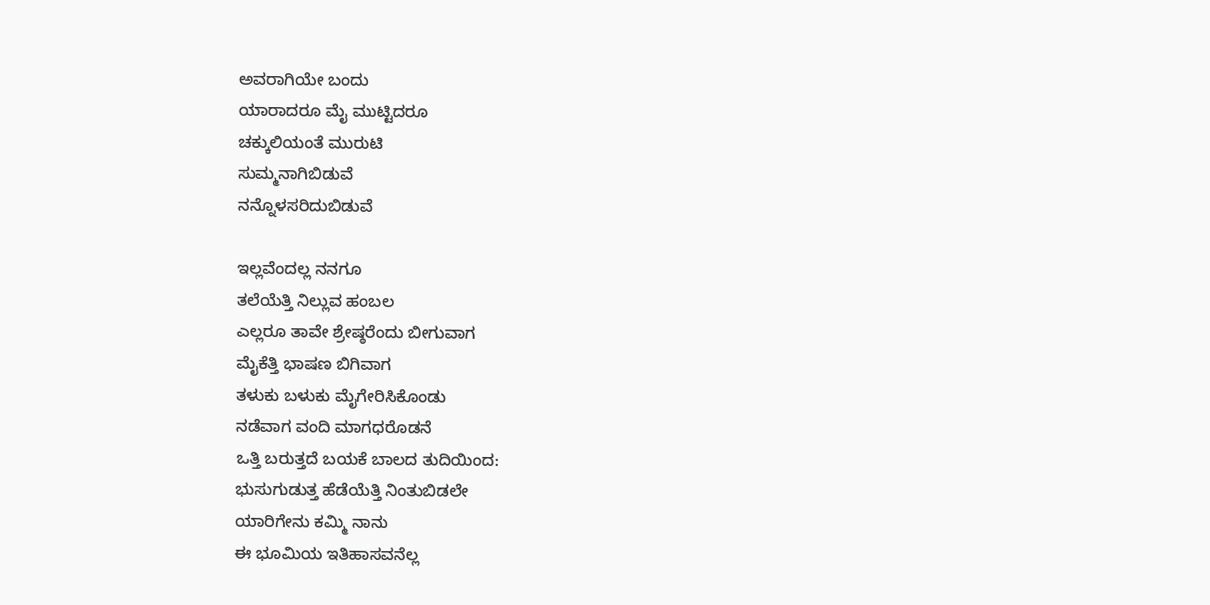ಅವರಾಗಿಯೇ ಬಂದು
ಯಾರಾದರೂ ಮೈ ಮುಟ್ಟಿದರೂ
ಚಕ್ಕುಲಿಯಂತೆ ಮುರುಟಿ
ಸುಮ್ಮನಾಗಿಬಿಡುವೆ
ನನ್ನೊಳಸರಿದುಬಿಡುವೆ

ಇಲ್ಲವೆಂದಲ್ಲ ನನಗೂ
ತಲೆಯೆತ್ತಿ ನಿಲ್ಲುವ ಹಂಬಲ
ಎಲ್ಲರೂ ತಾವೇ ಶ್ರೇಷ್ಠರೆಂದು ಬೀಗುವಾಗ
ಮೈಕೆತ್ತಿ ಭಾಷಣ ಬಿಗಿವಾಗ
ತಳುಕು ಬಳುಕು ಮೈಗೇರಿಸಿಕೊಂಡು
ನಡೆವಾಗ ವಂದಿ ಮಾಗಧರೊಡನೆ
ಒತ್ತಿ ಬರುತ್ತದೆ ಬಯಕೆ ಬಾಲದ ತುದಿಯಿಂದ:
ಭುಸುಗುಡುತ್ತ ಹೆಡೆಯೆತ್ತಿ ನಿಂತುಬಿಡಲೇ
ಯಾರಿಗೇನು ಕಮ್ಮಿ ನಾನು
ಈ ಭೂಮಿಯ ಇತಿಹಾಸವನೆಲ್ಲ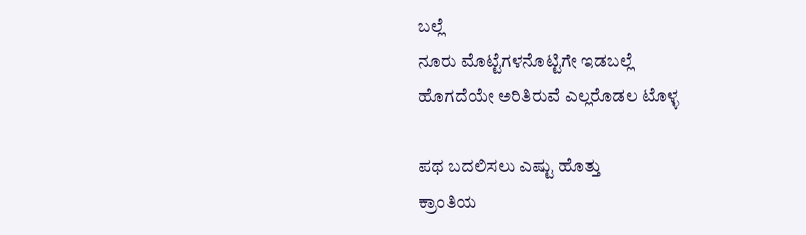ಬಲ್ಲೆ
ನೂರು ಮೊಟ್ಟೆಗಳನೊಟ್ಟಿಗೇ ಇಡಬಲ್ಲೆ
ಹೊಗದೆಯೇ ಅರಿತಿರುವೆ ಎಲ್ಲರೊಡಲ ಟೊಳ್ಳ

ಪಥ ಬದಲಿಸಲು ಎಷ್ಟು ಹೊತ್ತು
ಕ್ರಾಂತಿಯ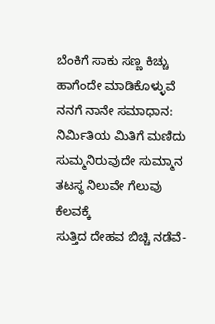ಬೆಂಕಿಗೆ ಸಾಕು ಸಣ್ಣ ಕಿಚ್ಚು
ಹಾಗೆಂದೇ ಮಾಡಿಕೊಳ್ಳುವೆ
ನನಗೆ ನಾನೇ ಸಮಾಧಾನ:
ನಿರ್ಮಿತಿಯ ಮಿತಿಗೆ ಮಣಿದು
ಸುಮ್ಮನಿರುವುದೇ ಸುಮ್ಮಾನ
ತಟಸ್ಥ ನಿಲುವೇ ಗೆಲುವು ಕೆಲವಕ್ಕೆ
ಸುತ್ತಿದ ದೇಹವ ಬಿಚ್ಚಿ ನಡೆವೆ-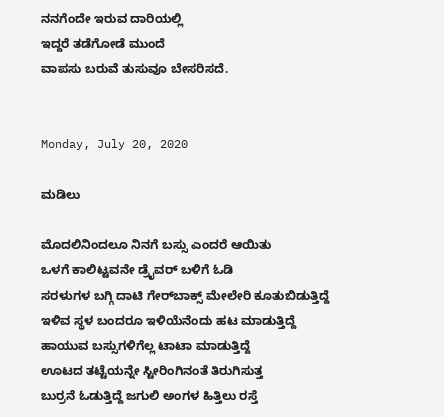ನನಗೆಂದೇ ಇರುವ ದಾರಿಯಲ್ಲಿ
ಇದ್ದರೆ ತಡೆಗೋಡೆ ಮುಂದೆ
ವಾಪಸು ಬರುವೆ ತುಸುವೂ ಬೇಸರಿಸದೆ.


Monday, July 20, 2020

ಮಡಿಲು

ಮೊದಲಿನಿಂದಲೂ ನಿನಗೆ ಬಸ್ಸು ಎಂದರೆ ಆಯಿತು
ಒಳಗೆ ಕಾಲಿಟ್ಟವನೇ ಡ್ರೈವರ್ ಬಳಿಗೆ ಓಡಿ
ಸರಳುಗಳ ಬಗ್ಗಿ ದಾಟಿ ಗೇರ್‌ಬಾಕ್ಸ್‌ ಮೇಲೇರಿ ಕೂತುಬಿಡುತ್ತಿದ್ದೆ
ಇಳಿವ ಸ್ಥಳ ಬಂದರೂ ಇಳಿಯೆನೆಂದು ಹಟ ಮಾಡುತ್ತಿದ್ದೆ
ಹಾಯುವ ಬಸ್ಸುಗಳಿಗೆಲ್ಲ ಟಾಟಾ ಮಾಡುತ್ತಿದ್ದೆ
ಊಟದ ತಟ್ಟೆಯನ್ನೇ ಸ್ಟೀರಿಂಗಿನಂತೆ ತಿರುಗಿಸುತ್ತ
ಬುರ್ರನೆ ಓಡುತ್ತಿದ್ದೆ ಜಗುಲಿ ಅಂಗಳ ಹಿತ್ತಿಲು ರಸ್ತೆ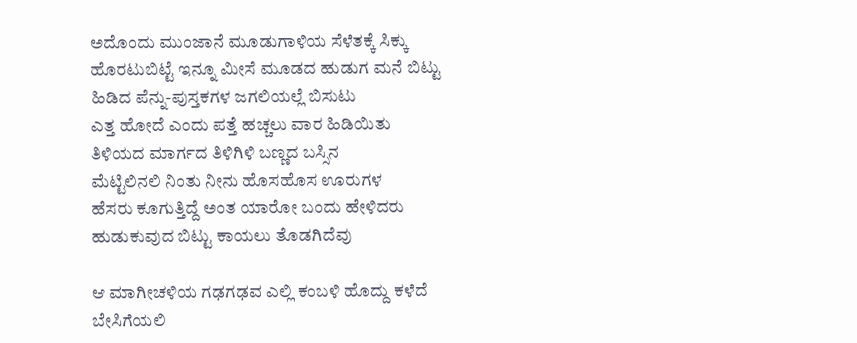ಅದೊಂದು ಮುಂಜಾನೆ ಮೂಡುಗಾಳಿಯ ಸೆಳೆತಕ್ಕೆ ಸಿಕ್ಕು
ಹೊರಟುಬಿಟ್ಟೆ ಇನ್ನೂ ಮೀಸೆ ಮೂಡದ ಹುಡುಗ ಮನೆ ಬಿಟ್ಟು
ಹಿಡಿದ ಪೆನ್ನು-ಪುಸ್ತಕಗಳ ಜಗಲಿಯಲ್ಲೆ‌ ಬಿಸುಟು
ಎತ್ತ ಹೋದೆ ಎಂದು ಪತ್ತೆ ಹಚ್ಚಲು ವಾರ ಹಿಡಿಯಿತು
ತಿಳಿಯದ ಮಾರ್ಗದ ತಿಳಿಗಿಳಿ ಬಣ್ಣದ ಬಸ್ಸಿನ
ಮೆಟ್ಟಿಲಿನಲಿ ನಿಂತು ನೀನು ಹೊಸಹೊಸ ಊರುಗಳ
ಹೆಸರು ಕೂಗುತ್ತಿದ್ದೆ ಅಂತ ಯಾರೋ ಬಂದು ಹೇಳಿದರು
ಹುಡುಕುವುದ ಬಿಟ್ಟು ಕಾಯಲು ತೊಡಗಿದೆವು

ಆ ಮಾಗೀಚಳಿಯ ಗಢಗಢವ ಎಲ್ಲಿ ಕಂಬಳಿ ಹೊದ್ದು ಕಳೆದೆ
ಬೇಸಿಗೆಯಲಿ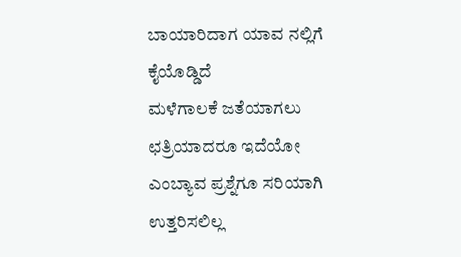ಬಾಯಾರಿದಾಗ ಯಾವ ನಲ್ಲಿಗೆ ಕೈಯೊಡ್ಡಿದೆ
ಮಳೆಗಾಲಕೆ ಜತೆಯಾಗಲು ಛತ್ರಿಯಾದರೂ ಇದೆಯೋ
ಎಂಬ್ಯಾವ ಪ್ರಶ್ನೆಗೂ ಸರಿಯಾಗಿ ಉತ್ತರಿಸಲಿಲ್ಲ‌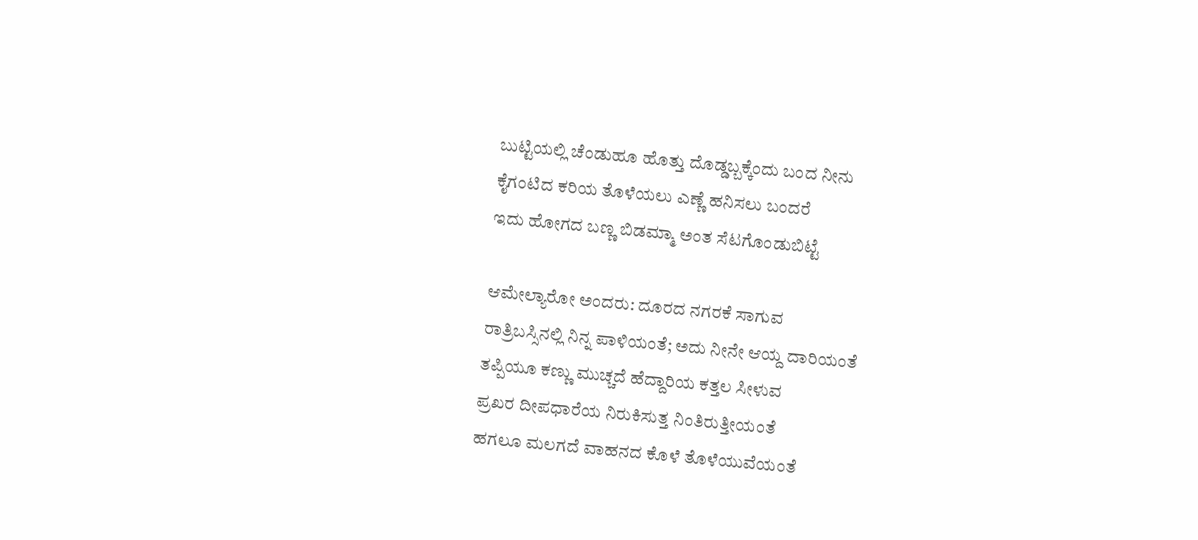ಬುಟ್ಟಿಯಲ್ಲಿ ಚೆಂಡುಹೂ ಹೊತ್ತು ದೊಡ್ಡಬ್ಬಕ್ಕೆಂದು ಬಂದ ನೀನು
ಕೈಗಂಟಿದ ಕರಿಯ ತೊಳೆಯಲು ಎಣ್ಣೆ ಹನಿಸಲು ಬಂದರೆ
ಇದು ಹೋಗದ ಬಣ್ಣ ಬಿಡಮ್ಮಾ ಅಂತ ಸೆಟಗೊಂಡುಬಿಟ್ಟೆ

ಆಮೇಲ್ಯಾರೋ ಅಂದರು: ದೂರದ ನಗರಕೆ ಸಾಗುವ
ರಾತ್ರಿಬಸ್ಸಿನಲ್ಲಿ ನಿನ್ನ ಪಾಳಿಯಂತೆ; ಅದು ನೀನೇ ಆಯ್ದ ದಾರಿಯಂತೆ
ತಪ್ಪಿಯೂ ಕಣ್ಣು ಮುಚ್ಚದೆ ಹೆದ್ದಾರಿಯ ಕತ್ತಲ ಸೀಳುವ
ಪ್ರಖರ ದೀಪಧಾರೆಯ ನಿರುಕಿಸುತ್ತ ನಿಂತಿರುತ್ತೀಯಂತೆ
ಹಗಲೂ ಮಲಗದೆ ವಾಹನದ ಕೊಳೆ ತೊಳೆಯುವೆಯಂತೆ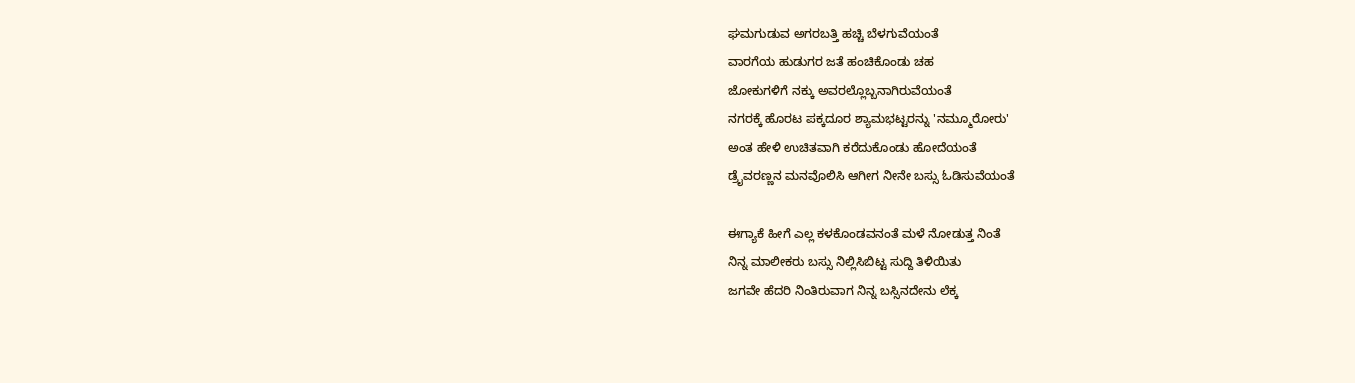ಘಮಗುಡುವ ಅಗರಬತ್ತಿ ಹಚ್ಚಿ ಬೆಳಗುವೆಯಂತೆ
ವಾರಗೆಯ ಹುಡುಗರ ಜತೆ ಹಂಚಿಕೊಂಡು ಚಹ
ಜೋಕುಗಳಿಗೆ ನಕ್ಕು ಅವರಲ್ಲೊಬ್ಬನಾಗಿರುವೆಯಂತೆ
ನಗರಕ್ಕೆ ಹೊರಟ ಪಕ್ಕದೂರ ಶ್ಯಾಮಭಟ್ಟರನ್ನು 'ನಮ್ಮೂರೋರು'
ಅಂತ ಹೇಳಿ ಉಚಿತವಾಗಿ ಕರೆದುಕೊಂಡು ಹೋದೆಯಂತೆ
ಡ್ರೈವರಣ್ಣನ ಮನವೊಲಿಸಿ ಆಗೀಗ ನೀನೇ ಬಸ್ಸು ಓಡಿಸುವೆಯಂತೆ

ಈಗ್ಯಾಕೆ ಹೀಗೆ ಎಲ್ಲ ಕಳಕೊಂಡವನಂತೆ ಮಳೆ ನೋಡುತ್ತ ನಿಂತೆ
ನಿನ್ನ ಮಾಲೀಕರು ಬಸ್ಸು ನಿಲ್ಲಿಸಿಬಿಟ್ಟ ಸುದ್ದಿ ತಿಳಿಯಿತು
ಜಗವೇ ಹೆದರಿ ನಿಂತಿರುವಾಗ ನಿನ್ನ ಬಸ್ಸಿನದೇನು ಲೆಕ್ಕ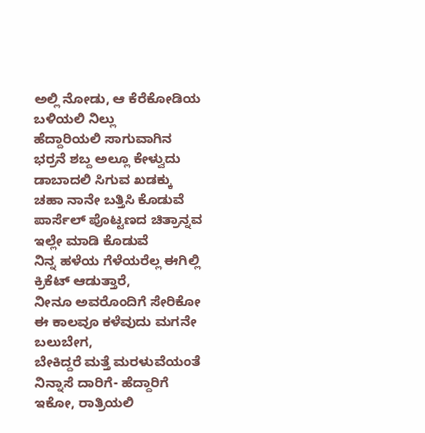ಅಲ್ಲಿ ನೋಡು, ಆ ಕೆರೆಕೋಡಿಯ ಬಳಿಯಲಿ ನಿಲ್ಲು
ಹೆದ್ದಾರಿಯಲಿ ಸಾಗುವಾಗಿನ ಭರ್ರನೆ ಶಬ್ದ ಅಲ್ಲೂ ಕೇಳ್ವುದು
ಡಾಬಾದಲಿ ಸಿಗುವ ಖಡಕ್ಕು ಚಹಾ ನಾನೇ ಬತ್ತಿಸಿ ಕೊಡುವೆ
ಪಾರ್ಸೆಲ್ ಪೊಟ್ಟಣದ ಚಿತ್ರಾನ್ನವ ಇಲ್ಲೇ ಮಾಡಿ ಕೊಡುವೆ
ನಿನ್ನ ಹಳೆಯ ಗೆಳೆಯರೆಲ್ಲ ಈಗಿಲ್ಲಿ ಕ್ರಿಕೆಟ್ ಆಡುತ್ತಾರೆ,
ನೀನೂ ಅವರೊಂದಿಗೆ ಸೇರಿಕೋ
ಈ ಕಾಲವೂ ಕಳೆವುದು ಮಗನೇ ಬಲುಬೇಗ,
ಬೇಕಿದ್ದರೆ ಮತ್ತೆ ಮರಳುವೆಯಂತೆ ನಿನ್ನಾಸೆ ದಾರಿಗೆ- ಹೆದ್ದಾರಿಗೆ
ಇಕೋ, ರಾತ್ರಿಯಲಿ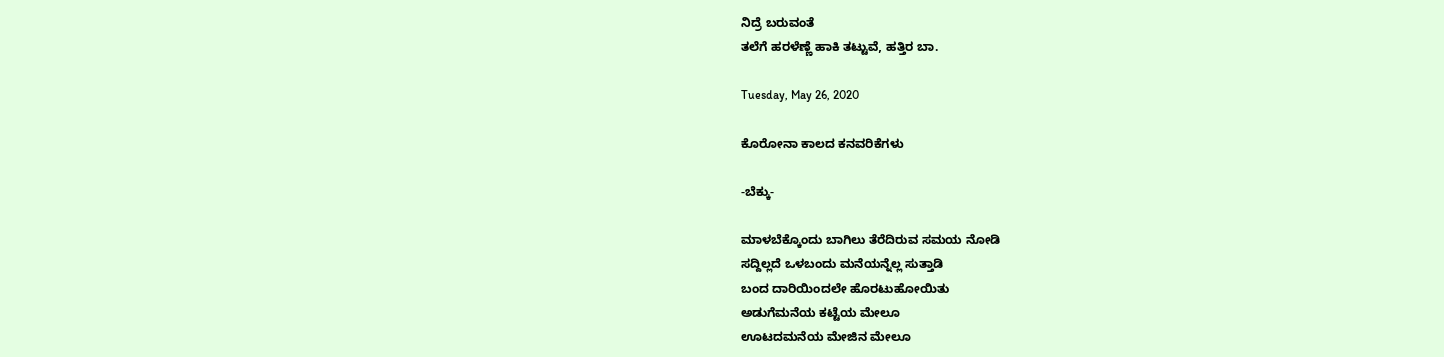ನಿದ್ರೆ ಬರುವಂತೆ
ತಲೆಗೆ ಹರಳೆಣ್ಣೆ ಹಾಕಿ ತಟ್ಟುವೆ, ಹತ್ತಿರ ಬಾ.

Tuesday, May 26, 2020

ಕೊರೋನಾ ಕಾಲದ ಕನವರಿಕೆಗಳು

-ಬೆಕ್ಕು-

ಮಾಳಬೆಕ್ಕೊಂದು ಬಾಗಿಲು ತೆರೆದಿರುವ ಸಮಯ ನೋಡಿ
ಸದ್ದಿಲ್ಲದೆ ಒಳಬಂದು ಮನೆಯನ್ನೆಲ್ಲ ಸುತ್ತಾಡಿ
ಬಂದ ದಾರಿಯಿಂದಲೇ‌ ಹೊರಟುಹೋಯಿತು
ಅಡುಗೆಮನೆಯ ಕಟ್ಟೆಯ ಮೇಲೂ
ಊಟದಮನೆಯ ಮೇಜಿನ ಮೇಲೂ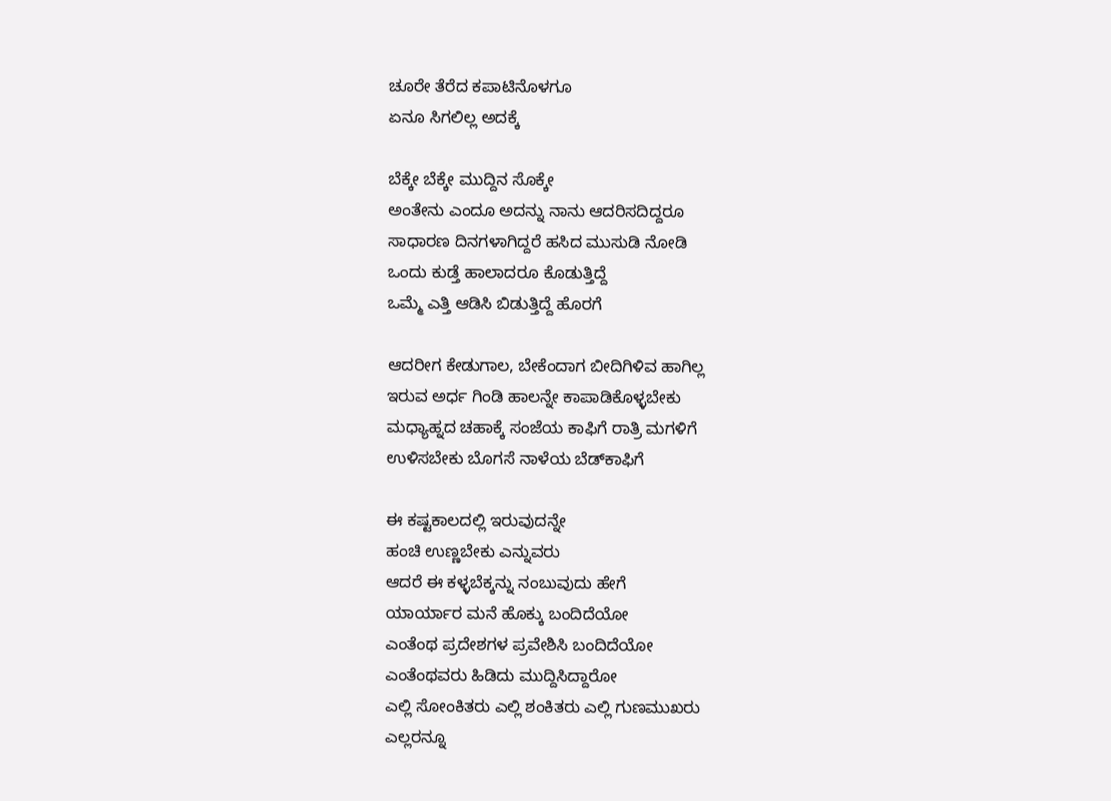ಚೂರೇ ತೆರೆದ ಕಪಾಟಿನೊಳಗೂ
ಏನೂ ಸಿಗಲಿಲ್ಲ ಅದಕ್ಕೆ

ಬೆಕ್ಕೇ ಬೆಕ್ಕೇ ಮುದ್ದಿನ ಸೊಕ್ಕೇ
ಅಂತೇನು ಎಂದೂ ಅದನ್ನು ನಾನು ಆದರಿಸದಿದ್ದರೂ
ಸಾಧಾರಣ ದಿನಗಳಾಗಿದ್ದರೆ ಹಸಿದ ಮುಸುಡಿ ನೋಡಿ
ಒಂದು ಕುಡ್ತೆ ಹಾಲಾದರೂ ಕೊಡುತ್ತಿದ್ದೆ
ಒಮ್ಮೆ ಎತ್ತಿ ಆಡಿಸಿ ಬಿಡುತ್ತಿದ್ದೆ ಹೊರಗೆ

ಆದರೀಗ ಕೇಡುಗಾಲ, ಬೇಕೆಂದಾಗ ಬೀದಿಗಿಳಿವ ಹಾಗಿಲ್ಲ
ಇರುವ ಅರ್ಧ ಗಿಂಡಿ ಹಾಲನ್ನೇ ಕಾಪಾಡಿಕೊಳ್ಳಬೇಕು
ಮಧ್ಯಾಹ್ನದ ಚಹಾಕ್ಕೆ ಸಂಜೆಯ ಕಾಫಿಗೆ ರಾತ್ರಿ ಮಗಳಿಗೆ
ಉಳಿಸಬೇಕು ಬೊಗಸೆ ನಾಳೆಯ ಬೆಡ್‌ಕಾಫಿಗೆ

ಈ ಕಷ್ಟಕಾಲದಲ್ಲಿ ಇರುವುದನ್ನೇ
ಹಂಚಿ ಉಣ್ಣಬೇಕು ಎನ್ನುವರು
ಆದರೆ ಈ ಕಳ್ಳಬೆಕ್ಕನ್ನು ನಂಬುವುದು ಹೇಗೆ
ಯಾರ್ಯಾರ ಮನೆ ಹೊಕ್ಕು ಬಂದಿದೆಯೋ
ಎಂತೆಂಥ ಪ್ರದೇಶಗಳ ಪ್ರವೇಶಿಸಿ ಬಂದಿದೆಯೋ
ಎಂತೆಂಥವರು ಹಿಡಿದು ಮುದ್ದಿಸಿದ್ದಾರೋ
ಎಲ್ಲಿ ಸೋಂಕಿತರು ಎಲ್ಲಿ ಶಂಕಿತರು ಎಲ್ಲಿ ಗುಣಮುಖರು
ಎಲ್ಲರನ್ನೂ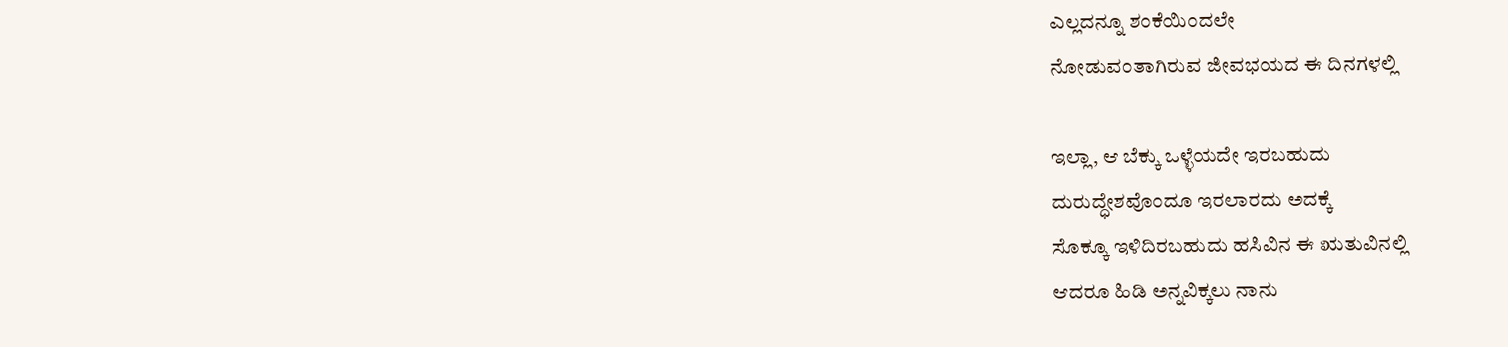ಎಲ್ಲದನ್ನೂ ಶಂಕೆಯಿಂದಲೇ
ನೋಡುವಂತಾಗಿರುವ ಜೀವಭಯದ ಈ ದಿನಗಳಲ್ಲಿ

ಇಲ್ಲಾ, ಆ ಬೆಕ್ಕು ಒಳ್ಳೆಯದೇ ಇರಬಹುದು
ದುರುದ್ಧೇಶವೊಂದೂ ಇರಲಾರದು ಅದಕ್ಕೆ
ಸೊಕ್ಕೂ ಇಳಿದಿರಬಹುದು ಹಸಿವಿನ ಈ ಋತುವಿನಲ್ಲಿ
ಆದರೂ ಹಿಡಿ ಅನ್ನವಿಕ್ಕಲು ನಾನು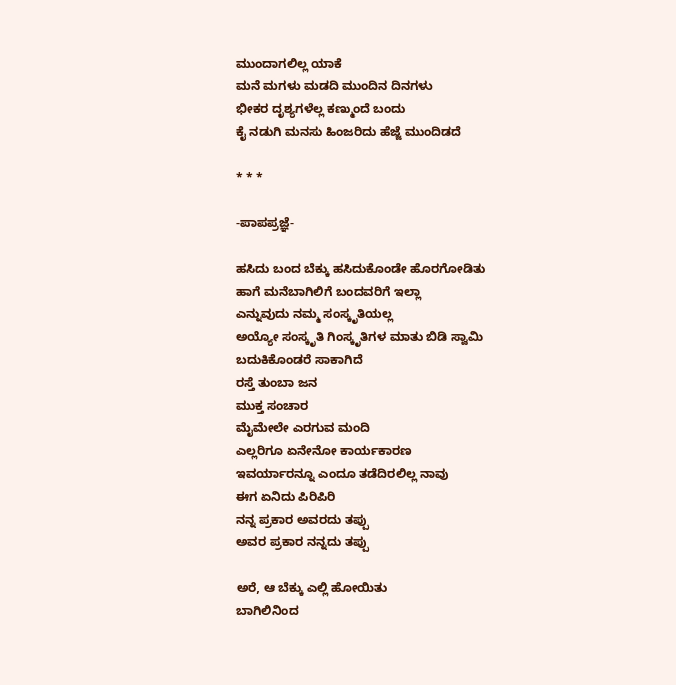ಮುಂದಾಗಲಿಲ್ಲ ಯಾಕೆ
ಮನೆ ಮಗಳು ಮಡದಿ ಮುಂದಿನ ದಿನಗಳು
ಭೀಕರ ದೃಶ್ಯಗಳೆಲ್ಲ ಕಣ್ಮುಂದೆ ಬಂದು
ಕೈ ನಡುಗಿ ಮನಸು ಹಿಂಜರಿದು ಹೆಜ್ಜೆ ಮುಂದಿಡದೆ

* * *

-ಪಾಪಪ್ರಜ್ಞೆ-

ಹಸಿದು ಬಂದ ಬೆಕ್ಕು ಹಸಿದುಕೊಂಡೇ ಹೊರಗೋಡಿತು
ಹಾಗೆ ಮನೆಬಾಗಿಲಿಗೆ ಬಂದವರಿಗೆ ಇಲ್ಲಾ
ಎನ್ನುವುದು ನಮ್ಮ ಸಂಸ್ಕೃತಿಯಲ್ಲ
ಅಯ್ಯೋ ಸಂಸ್ಕೃತಿ ಗಿಂಸ್ಕೃತಿಗಳ ಮಾತು ಬಿಡಿ ಸ್ವಾಮಿ
ಬದುಕಿಕೊಂಡರೆ ಸಾಕಾಗಿದೆ
ರಸ್ತೆ ತುಂಬಾ ಜನ
ಮುಕ್ತ ಸಂಚಾರ
ಮೈಮೇಲೇ ಎರಗುವ ಮಂದಿ
ಎಲ್ಲರಿಗೂ ಏನೇನೋ ಕಾರ್ಯಕಾರಣ
ಇವರ್ಯಾರನ್ನೂ ಎಂದೂ ತಡೆದಿರಲಿಲ್ಲ ನಾವು
ಈಗ ಏನಿದು ಪಿರಿಪಿರಿ
ನನ್ನ ಪ್ರಕಾರ ಅವರದು ತಪ್ಪು
ಅವರ ಪ್ರಕಾರ ನನ್ನದು ತಪ್ಪು

ಅರೆ, ಆ ಬೆಕ್ಕು ಎಲ್ಲಿ ಹೋಯಿತು
ಬಾಗಿಲಿನಿಂದ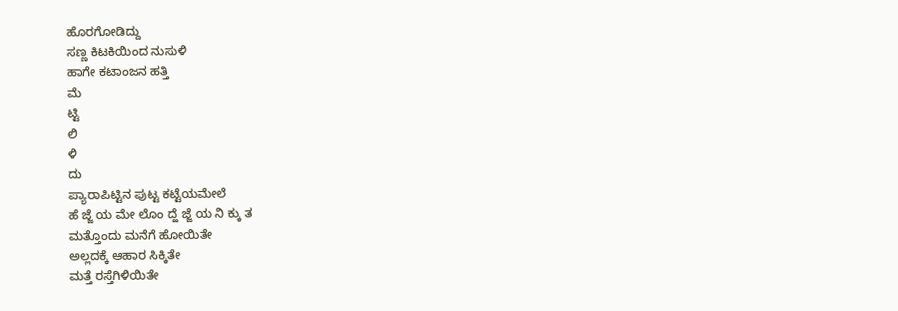ಹೊರಗೋಡಿದ್ದು
ಸಣ್ಣ ಕಿಟಕಿಯಿಂದ ನುಸುಳಿ
ಹಾಗೇ ಕಟಾಂಜನ ಹತ್ತಿ
ಮೆ
ಟ್ಟಿ
ಲಿ
ಳಿ
ದು
ಪ್ಯಾರಾಪಿಟ್ಟಿನ ಪುಟ್ಟ ಕಟ್ಟೆಯಮೇಲೆ
ಹೆ ಜ್ಜೆ ಯ ಮೇ ಲೊಂ ದ್ಹೆ ಜ್ಜೆ ಯ ನಿ ಕ್ಕು ತ
ಮತ್ತೊಂದು ಮನೆಗೆ ಹೋಯಿತೇ
ಅಲ್ಲದಕ್ಕೆ ಆಹಾರ ಸಿಕ್ಕಿತೇ
ಮತ್ತೆ ರಸ್ತೆಗಿಳಿಯಿತೇ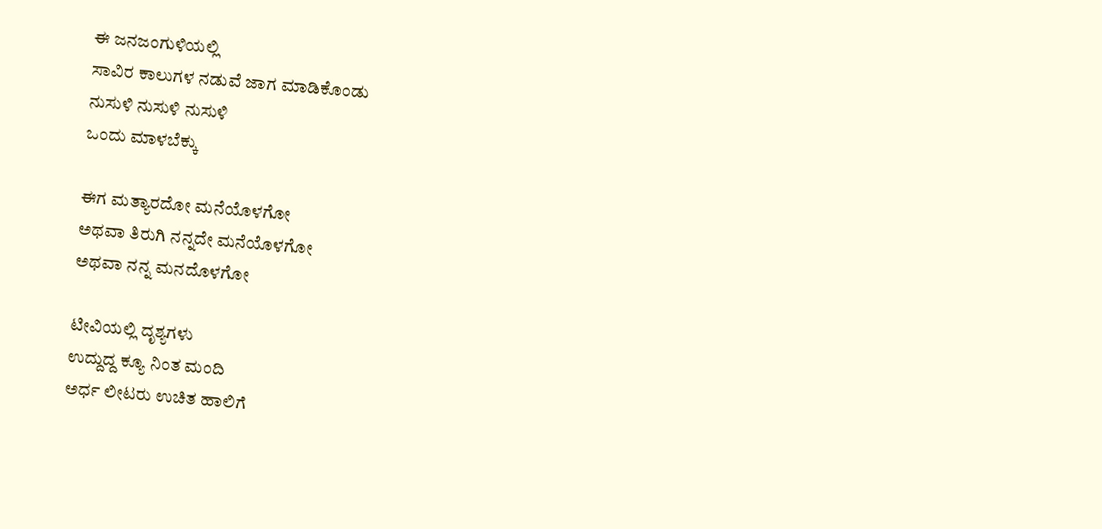ಈ ಜನಜಂಗುಳಿಯಲ್ಲಿ
ಸಾವಿರ ಕಾಲುಗಳ ನಡುವೆ ಜಾಗ ಮಾಡಿಕೊಂಡು
ನುಸುಳಿ ನುಸುಳಿ ನುಸುಳಿ
ಒಂದು ಮಾಳಬೆಕ್ಕು

ಈಗ ಮತ್ಯಾರದೋ ಮನೆಯೊಳಗೋ
ಅಥವಾ ತಿರುಗಿ ನನ್ನದೇ ಮನೆಯೊಳಗೋ
ಅಥವಾ ನನ್ನ ಮನದೊಳಗೋ

ಟೀವಿಯಲ್ಲಿ ದೃಶ್ಯಗಳು
ಉದ್ದುದ್ದ ಕ್ಯೂ ನಿಂತ ಮಂದಿ
ಅರ್ಧ ಲೀಟರು ಉಚಿತ ಹಾಲಿಗೆ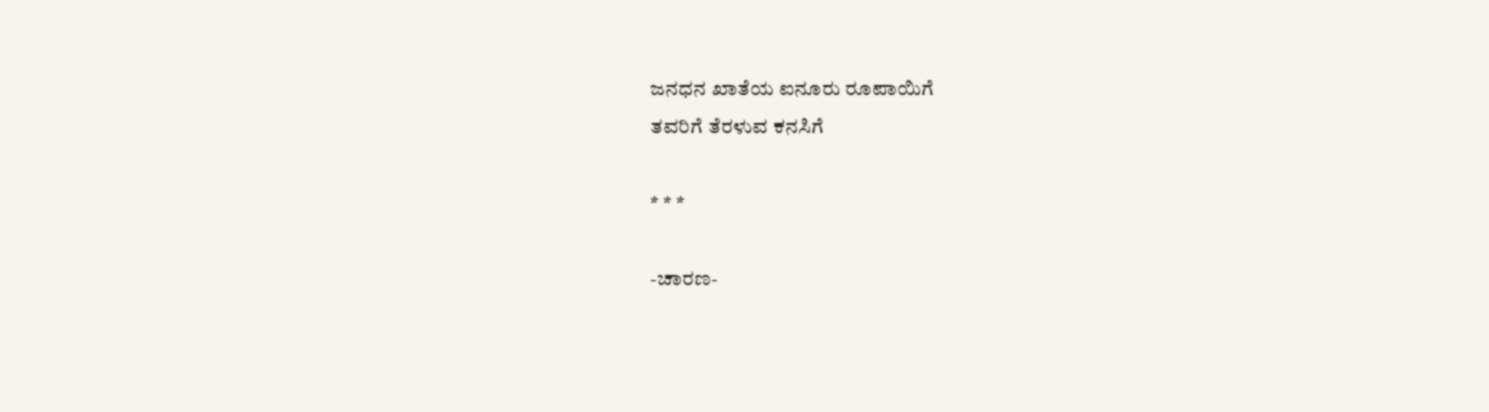ಜನಧನ ಖಾತೆಯ ಐನೂರು ರೂಪಾಯಿಗೆ
ತವರಿಗೆ ತೆರಳುವ ಕನಸಿಗೆ

* * *

-ಚಾರಣ-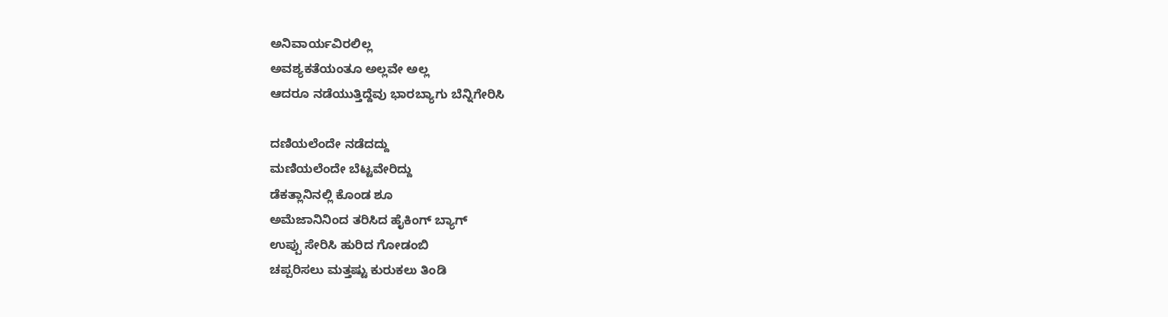ಅನಿವಾರ್ಯವಿರಲಿಲ್ಲ
ಅವಶ್ಯಕತೆಯಂತೂ ಅಲ್ಲವೇ ಅಲ್ಲ
ಆದರೂ ನಡೆಯುತ್ತಿದ್ದೆವು ಭಾರಬ್ಯಾಗು ಬೆನ್ನಿಗೇರಿಸಿ

ದಣಿಯಲೆಂದೇ ನಡೆದದ್ದು
ಮಣಿಯಲೆಂದೇ ಬೆಟ್ಟವೇರಿದ್ದು
ಡೆಕತ್ಲಾನಿನಲ್ಲಿ ಕೊಂಡ ಶೂ
ಅಮೆಜಾನಿನಿಂದ ತರಿಸಿದ ಹೈಕಿಂಗ್ ಬ್ಯಾಗ್
ಉಪ್ಪು ಸೇರಿಸಿ ಹುರಿದ ಗೋಡಂಬಿ
ಚಪ್ಪರಿಸಲು ಮತ್ತಷ್ಟು ಕುರುಕಲು ತಿಂಡಿ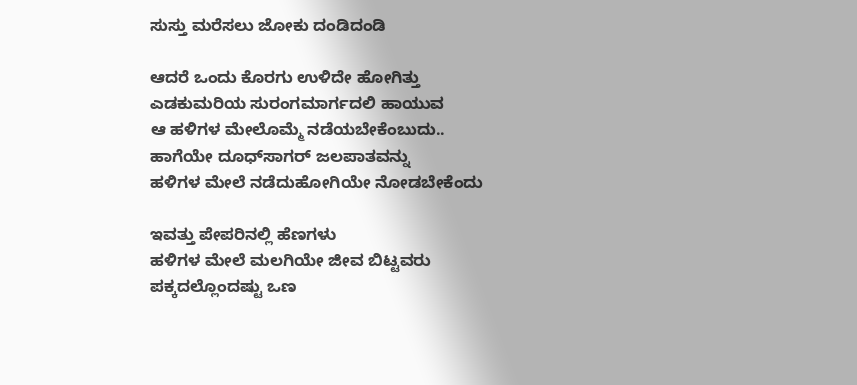ಸುಸ್ತು ಮರೆಸಲು ಜೋಕು ದಂಡಿದಂಡಿ

ಆದರೆ ಒಂದು ಕೊರಗು ಉಳಿದೇ ಹೋಗಿತ್ತು
ಎಡಕುಮರಿಯ ಸುರಂಗಮಾರ್ಗದಲಿ ಹಾಯುವ
ಆ ಹಳಿಗಳ ಮೇಲೊಮ್ಮೆ ನಡೆಯಬೇಕೆಂಬುದು..
ಹಾಗೆಯೇ ದೂಧ್‌ಸಾಗರ್ ಜಲಪಾತವನ್ನು
ಹಳಿಗಳ ಮೇಲೆ ನಡೆದುಹೋಗಿಯೇ ನೋಡಬೇಕೆಂದು

ಇವತ್ತು ಪೇಪರಿನಲ್ಲಿ ಹೆಣಗಳು
ಹಳಿಗಳ ಮೇಲೆ ಮಲಗಿಯೇ ಜೀವ ಬಿಟ್ಟವರು
ಪಕ್ಕದಲ್ಲೊಂದಷ್ಟು ಒಣ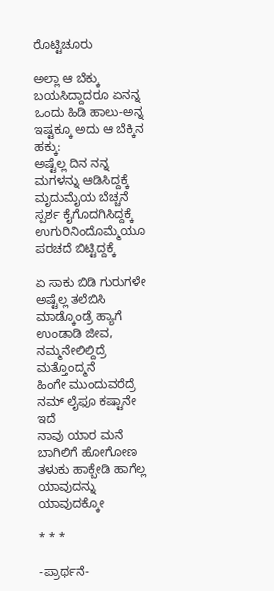ರೊಟ್ಟಿಚೂರು

ಅಲ್ಲಾ ಆ ಬೆಕ್ಕು ಬಯಸಿದ್ದಾದರೂ ಏನನ್ನ
ಒಂದು ಹಿಡಿ ಹಾಲು-ಅನ್ನ
ಇಷ್ಟಕ್ಕೂ ಅದು ಆ ಬೆಕ್ಕಿನ ಹಕ್ಕು:
ಅಷ್ಟೆಲ್ಲ ದಿನ ನನ್ನ ಮಗಳನ್ನು ಆಡಿಸಿದ್ದಕ್ಕೆ
ಮೃದುಮೈಯ ಬೆಚ್ಚನೆ ಸ್ಪರ್ಶ ಕೈಗೊದಗಿಸಿದ್ದಕ್ಕೆ
ಉಗುರಿನಿಂದೊಮ್ಮೆಯೂ ಪರಚದೆ ಬಿಟ್ಟಿದ್ದಕ್ಕೆ

ಏ ಸಾಕು ಬಿಡಿ ಗುರುಗಳೇ
ಅಷ್ಟೆಲ್ಲ ತಲೆಬಿಸಿ ಮಾಡ್ಕೊಂಡ್ರೆ ಹ್ಯಾಗೆ
ಉಂಡಾಡಿ ಜೀವ, ನಮ್ಮನೇಲಿಲ್ದಿದ್ರೆ ಮತ್ತೊಂದ್ಮನೆ
ಹಿಂಗೇ ಮುಂದುವರೆದ್ರೆ ನಮ್ ಲೈಫೂ ಕಷ್ಟಾನೇ ಇದೆ
ನಾವು ಯಾರ ಮನೆ ಬಾಗಿಲಿಗೆ ಹೋಗೋಣ
ತಳುಕು ಹಾಕ್ಬೇಡಿ ಹಾಗೆಲ್ಲ ಯಾವುದನ್ನು ಯಾವುದಕ್ಕೋ

* * *

-ಪ್ರಾರ್ಥನೆ-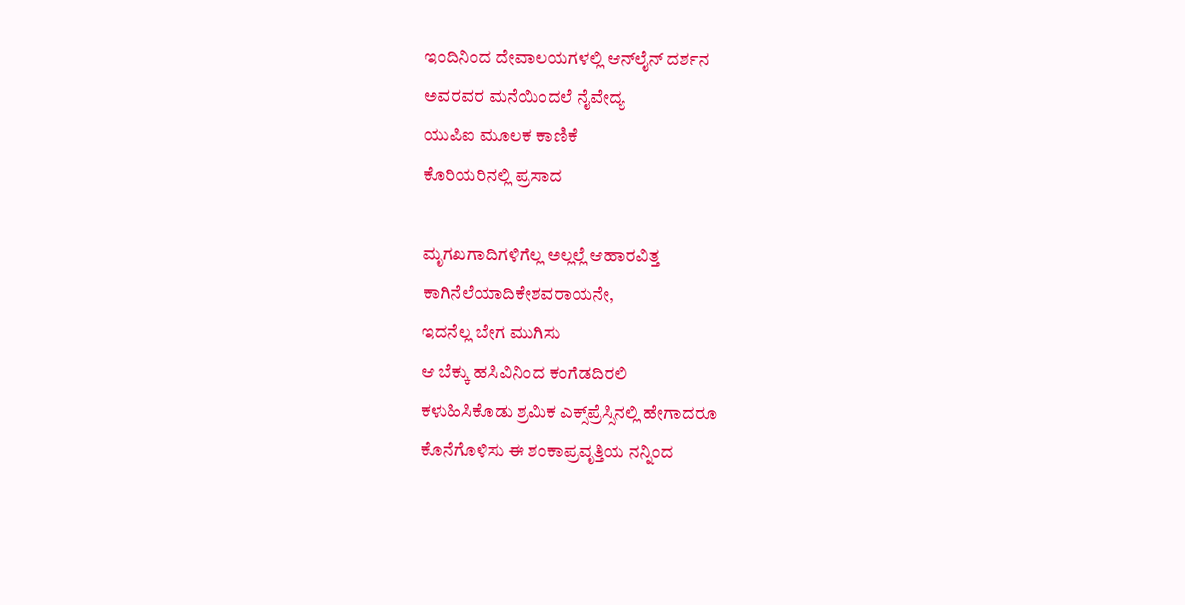ಇಂದಿನಿಂದ ದೇವಾಲಯಗಳಲ್ಲಿ ಆನ್‌ಲೈನ್ ದರ್ಶನ
ಅವರವರ ಮನೆಯಿಂದಲೆ ನೈವೇದ್ಯ
ಯುಪಿಐ ಮೂಲಕ ಕಾಣಿಕೆ
ಕೊರಿಯರಿನಲ್ಲಿ ಪ್ರಸಾದ

ಮೃಗಖಗಾದಿಗಳಿಗೆಲ್ಲ ಅಲ್ಲಲ್ಲೆ ಆಹಾರವಿತ್ತ
ಕಾಗಿನೆಲೆಯಾದಿಕೇಶವರಾಯನೇ,
ಇದನೆಲ್ಲ ಬೇಗ ಮುಗಿಸು
ಆ ಬೆಕ್ಕು ಹಸಿವಿನಿಂದ ಕಂಗೆಡದಿರಲಿ
ಕಳುಹಿಸಿಕೊಡು ಶ್ರಮಿಕ ಎಕ್ಸ್‌ಪ್ರೆಸ್ಸಿನಲ್ಲಿ ಹೇಗಾದರೂ
ಕೊನೆಗೊಳಿಸು ಈ ಶಂಕಾಪ್ರವೃತ್ತಿಯ ನನ್ನಿಂದ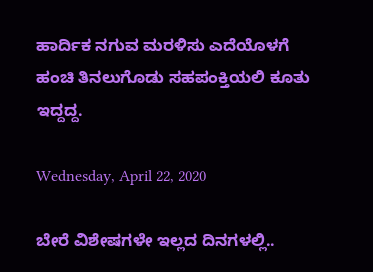ಹಾರ್ದಿಕ ನಗುವ ಮರಳಿಸು ಎದೆಯೊಳಗೆ
ಹಂಚಿ ತಿನಲುಗೊಡು ಸಹಪಂಕ್ತಿಯಲಿ ಕೂತು ಇದ್ದದ್ದ.

Wednesday, April 22, 2020

ಬೇರೆ ವಿಶೇಷಗಳೇ ಇಲ್ಲದ ದಿನಗಳಲ್ಲಿ..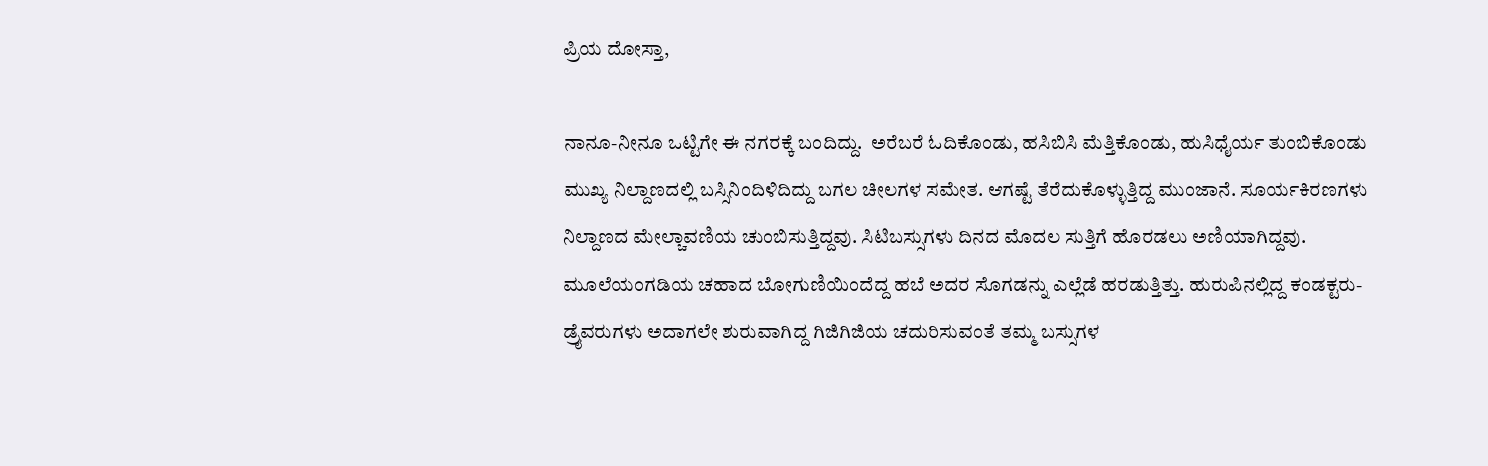ಪ್ರಿಯ ದೋಸ್ತಾ,

ನಾನೂ-ನೀನೂ ಒಟ್ಟಿಗೇ ಈ ನಗರಕ್ಕೆ ಬಂದಿದ್ದು.  ಅರೆಬರೆ ಓದಿಕೊಂಡು, ಹಸಿಬಿಸಿ ಮೆತ್ತಿಕೊಂಡು, ಹುಸಿಧೈರ್ಯ ತುಂಬಿಕೊಂಡು ಮುಖ್ಯ ನಿಲ್ದಾಣದಲ್ಲಿ ಬಸ್ಸಿನಿಂದಿಳಿದಿದ್ದು ಬಗಲ ಚೀಲಗಳ ಸಮೇತ. ಆಗಷ್ಟೆ ತೆರೆದುಕೊಳ್ಳುತ್ತಿದ್ದ ಮುಂಜಾನೆ. ಸೂರ್ಯಕಿರಣಗಳು ನಿಲ್ದಾಣದ ಮೇಲ್ಚಾವಣಿಯ ಚುಂಬಿಸುತ್ತಿದ್ದವು. ಸಿಟಿಬಸ್ಸುಗಳು ದಿನದ ಮೊದಲ ಸುತ್ತಿಗೆ ಹೊರಡಲು ಅಣಿಯಾಗಿದ್ದವು. ಮೂಲೆಯಂಗಡಿಯ ಚಹಾದ ಬೋಗುಣಿಯಿಂದೆದ್ದ ಹಬೆ ಅದರ ಸೊಗಡನ್ನು ಎಲ್ಲೆಡೆ ಹರಡುತ್ತಿತ್ತು. ಹುರುಪಿನಲ್ಲಿದ್ದ ಕಂಡಕ್ಟರು-ಡ್ರೈವರುಗಳು ಅದಾಗಲೇ ಶುರುವಾಗಿದ್ದ ಗಿಜಿಗಿಜಿಯ ಚದುರಿಸುವಂತೆ ತಮ್ಮ ಬಸ್ಸುಗಳ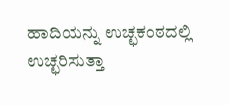ಹಾದಿಯನ್ನು ಉಚ್ಛಕಂಠದಲ್ಲಿ ಉಚ್ಛರಿಸುತ್ತಾ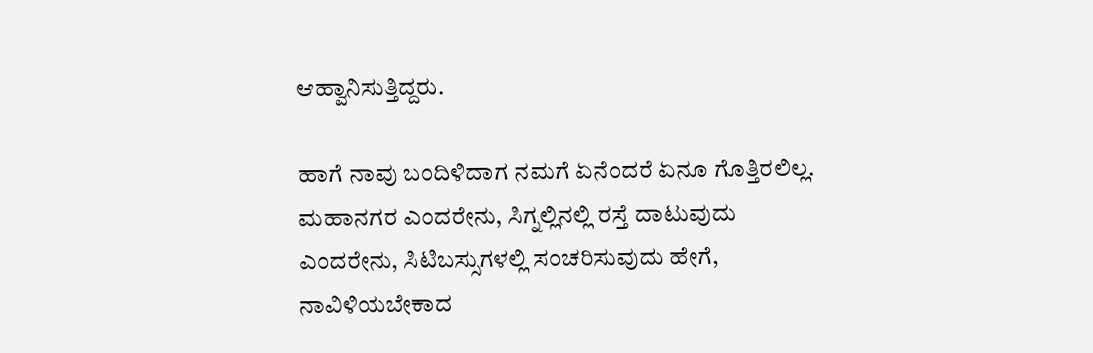ಆಹ್ವಾನಿಸುತ್ತಿದ್ದರು.

ಹಾಗೆ ನಾವು ಬಂದಿಳಿದಾಗ ನಮಗೆ ಏನೆಂದರೆ ಏನೂ ಗೊತ್ತಿರಲಿಲ್ಲ. ಮಹಾನಗರ ಎಂದರೇನು, ಸಿಗ್ನಲ್ಲಿನಲ್ಲಿ ರಸ್ತೆ ದಾಟುವುದು ಎಂದರೇನು, ಸಿಟಿಬಸ್ಸುಗಳಲ್ಲಿ ಸಂಚರಿಸುವುದು ಹೇಗೆ, ನಾವಿಳಿಯಬೇಕಾದ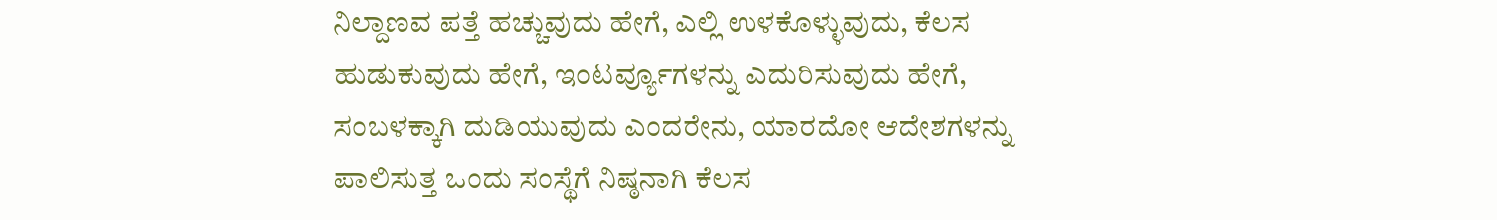ನಿಲ್ದಾಣವ ಪತ್ತೆ ಹಚ್ಚುವುದು ಹೇಗೆ, ಎಲ್ಲಿ ಉಳಕೊಳ್ಳುವುದು, ಕೆಲಸ ಹುಡುಕುವುದು ಹೇಗೆ, ಇಂಟರ್ವ್ಯೂಗಳನ್ನು ಎದುರಿಸುವುದು ಹೇಗೆ, ಸಂಬಳಕ್ಕಾಗಿ ದುಡಿಯುವುದು ಎಂದರೇನು, ಯಾರದೋ ಆದೇಶಗಳನ್ನು ಪಾಲಿಸುತ್ತ ಒಂದು ಸಂಸ್ಥೆಗೆ ನಿಷ್ಠನಾಗಿ ಕೆಲಸ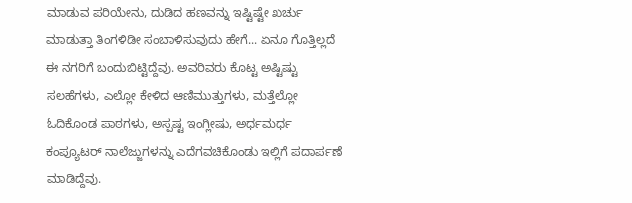ಮಾಡುವ ಪರಿಯೇನು, ದುಡಿದ ಹಣವನ್ನು ಇಷ್ಟಿಷ್ಟೇ ಖರ್ಚು ಮಾಡುತ್ತಾ ತಿಂಗಳಿಡೀ ಸಂಬಾಳಿಸುವುದು ಹೇಗೆ... ಏನೂ ಗೊತ್ತಿಲ್ಲದೆ ಈ ನಗರಿಗೆ ಬಂದುಬಿಟ್ಟಿದ್ದೆವು. ಅವರಿವರು ಕೊಟ್ಟ ಅಷ್ಟಿಷ್ಟು ಸಲಹೆಗಳು, ಎಲ್ಲೋ ಕೇಳಿದ ಆಣಿಮುತ್ತುಗಳು, ಮತ್ತೆಲ್ಲೋ ಓದಿಕೊಂಡ ಪಾಠಗಳು, ಅಸ್ಪಷ್ಟ ಇಂಗ್ಲೀಷು, ಅರ್ಧಮರ್ಧ ಕಂಪ್ಯೂಟರ್ ನಾಲೆಜ್ಜುಗಳನ್ನು ಎದೆಗವಚಿಕೊಂಡು ಇಲ್ಲಿಗೆ ಪದಾರ್ಪಣೆ ಮಾಡಿದ್ದೆವು.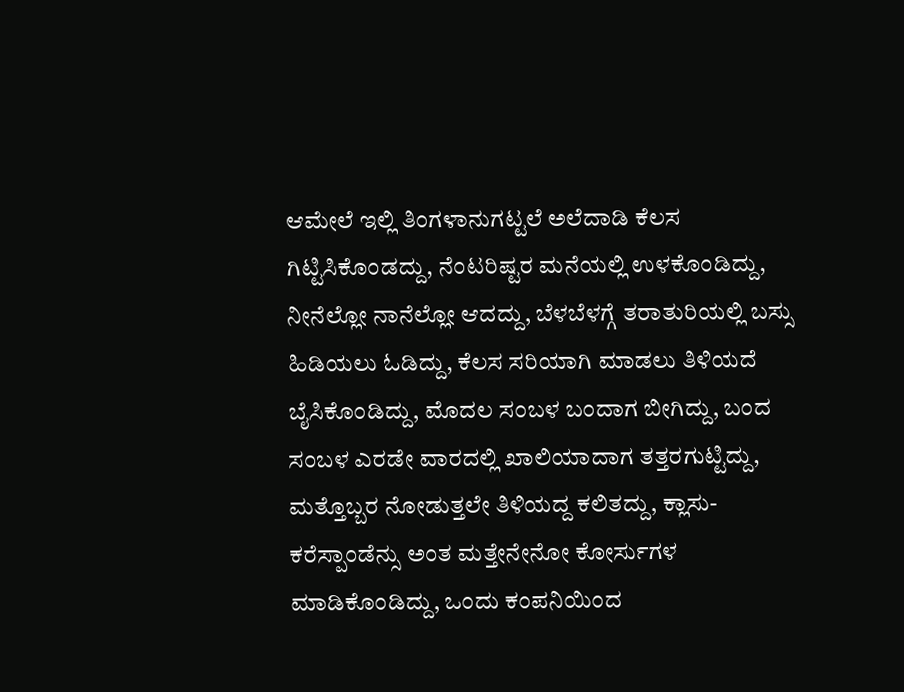ಆಮೇಲೆ ಇಲ್ಲಿ ತಿಂಗಳಾನುಗಟ್ಟಲೆ ಅಲೆದಾಡಿ ಕೆಲಸ ಗಿಟ್ಟಿಸಿಕೊಂಡದ್ದು, ನೆಂಟರಿಷ್ಟರ ಮನೆಯಲ್ಲಿ ಉಳಕೊಂಡಿದ್ದು, ನೀನೆಲ್ಲೋ ನಾನೆಲ್ಲೋ ಆದದ್ದು, ಬೆಳಬೆಳಗ್ಗೆ ತರಾತುರಿಯಲ್ಲಿ ಬಸ್ಸು ಹಿಡಿಯಲು ಓಡಿದ್ದು, ಕೆಲಸ ಸರಿಯಾಗಿ ಮಾಡಲು ತಿಳಿಯದೆ ಬೈಸಿಕೊಂಡಿದ್ದು, ಮೊದಲ ಸಂಬಳ ಬಂದಾಗ ಬೀಗಿದ್ದು, ಬಂದ ಸಂಬಳ ಎರಡೇ ವಾರದಲ್ಲಿ ಖಾಲಿಯಾದಾಗ ತತ್ತರಗುಟ್ಟಿದ್ದು, ಮತ್ತೊಬ್ಬರ ನೋಡುತ್ತಲೇ ತಿಳಿಯದ್ದ ಕಲಿತದ್ದು, ಕ್ಲಾಸು-ಕರೆಸ್ಪಾಂಡೆನ್ಸು ಅಂತ ಮತ್ತೇನೇನೋ ಕೋರ್ಸುಗಳ ಮಾಡಿಕೊಂಡಿದ್ದು, ಒಂದು ಕಂಪನಿಯಿಂದ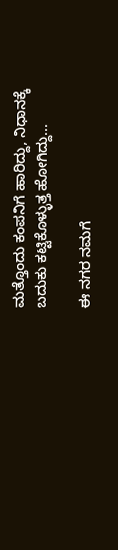ಮತ್ತೊಂದು ಕಂಪನಿಗೆ ಹಾರಿದ್ದು, ನಿಧಾನಕ್ಕೆ ಬದುಕು ಕಟ್ಟಿಕೊಳ್ಳುತ್ತ ಹೋಗಿದ್ದು...

ಈ ನಗರ ನಮಗೆ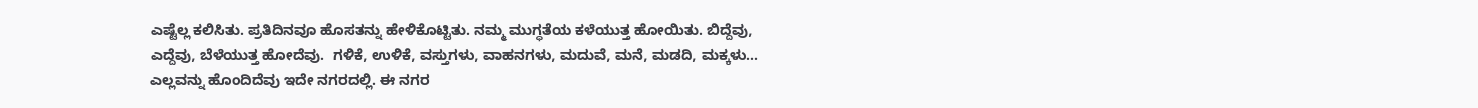ಎಷ್ಟೆಲ್ಲ ಕಲಿಸಿತು. ಪ್ರತಿದಿನವೂ ಹೊಸತನ್ನು ಹೇಳಿಕೊಟ್ಟಿತು. ನಮ್ಮ ಮುಗ್ಧತೆಯ ಕಳೆಯುತ್ತ ಹೋಯಿತು. ಬಿದ್ದೆವು, ಎದ್ದೆವು, ಬೆಳೆಯುತ್ತ ಹೋದೆವು.  ಗಳಿಕೆ, ಉಳಿಕೆ, ವಸ್ತುಗಳು, ವಾಹನಗಳು, ಮದುವೆ, ಮನೆ, ಮಡದಿ, ಮಕ್ಕಳು... ಎಲ್ಲವನ್ನು ಹೊಂದಿದೆವು ಇದೇ ನಗರದಲ್ಲಿ. ಈ ನಗರ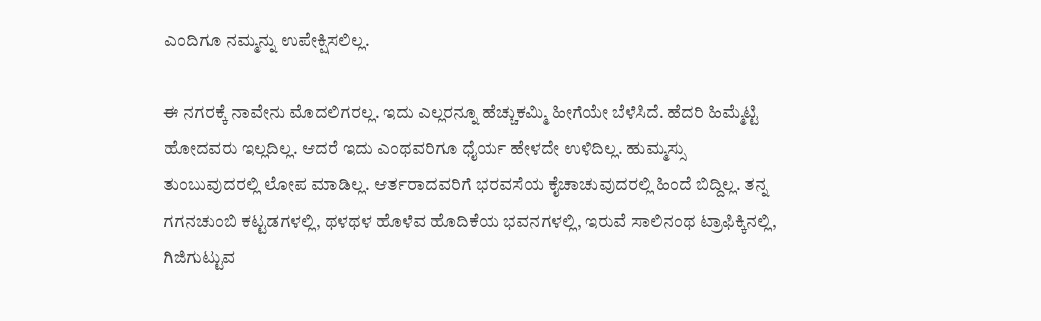ಎಂದಿಗೂ ನಮ್ಮನ್ನು ಉಪೇಕ್ಷಿಸಲಿಲ್ಲ.

ಈ ನಗರಕ್ಕೆ ನಾವೇನು ಮೊದಲಿಗರಲ್ಲ. ಇದು ಎಲ್ಲರನ್ನೂ ಹೆಚ್ಚುಕಮ್ಮಿ ಹೀಗೆಯೇ ಬೆಳೆಸಿದೆ. ಹೆದರಿ ಹಿಮ್ಮೆಟ್ಟಿ ಹೋದವರು ಇಲ್ಲದಿಲ್ಲ. ಆದರೆ ಇದು ಎಂಥವರಿಗೂ ಧೈರ್ಯ ಹೇಳದೇ ಉಳಿದಿಲ್ಲ. ಹುಮ್ಮಸ್ಸು ತುಂಬುವುದರಲ್ಲಿ ಲೋಪ ಮಾಡಿಲ್ಲ. ಆರ್ತರಾದವರಿಗೆ ಭರವಸೆಯ ಕೈಚಾಚುವುದರಲ್ಲಿ ಹಿಂದೆ ಬಿದ್ದಿಲ್ಲ. ತನ್ನ ಗಗನಚುಂಬಿ ಕಟ್ಟಡಗಳಲ್ಲಿ, ಥಳಥಳ ಹೊಳೆವ ಹೊದಿಕೆಯ ಭವನಗಳಲ್ಲಿ, ಇರುವೆ ಸಾಲಿನಂಥ ಟ್ರಾಫಿಕ್ಕಿನಲ್ಲಿ, ಗಿಜಿಗುಟ್ಟುವ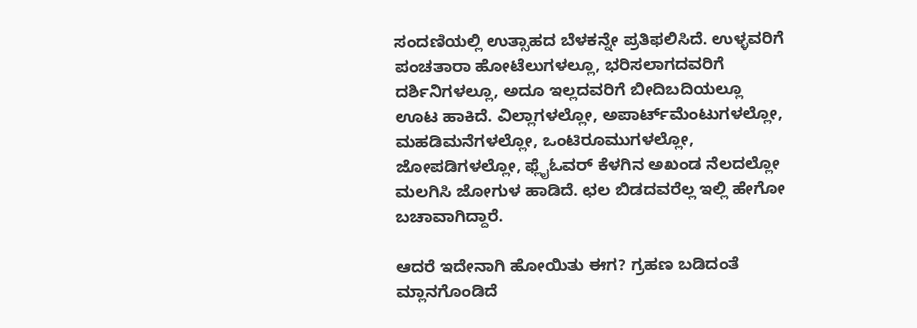ಸಂದಣಿಯಲ್ಲಿ ಉತ್ಸಾಹದ ಬೆಳಕನ್ನೇ ಪ್ರತಿಫಲಿಸಿದೆ. ಉಳ್ಳವರಿಗೆ ಪಂಚತಾರಾ ಹೋಟೆಲುಗಳಲ್ಲೂ, ಭರಿಸಲಾಗದವರಿಗೆ ದರ್ಶಿನಿಗಳಲ್ಲೂ, ಅದೂ ಇಲ್ಲದವರಿಗೆ ಬೀದಿಬದಿಯಲ್ಲೂ ಊಟ ಹಾಕಿದೆ. ವಿಲ್ಲಾಗಳಲ್ಲೋ, ಅಪಾರ್ಟ್‌ಮೆಂಟುಗಳಲ್ಲೋ, ಮಹಡಿಮನೆಗಳಲ್ಲೋ, ಒಂಟಿರೂಮುಗಳಲ್ಲೋ, ಜೋಪಡಿಗಳಲ್ಲೋ, ಫ್ಲೈಓವರ್ ಕೆಳಗಿನ ಅಖಂಡ ನೆಲದಲ್ಲೋ ಮಲಗಿಸಿ ಜೋಗುಳ ಹಾಡಿದೆ. ಛಲ ಬಿಡದವರೆಲ್ಲ ಇಲ್ಲಿ ಹೇಗೋ ಬಚಾವಾಗಿದ್ದಾರೆ.

ಆದರೆ ಇದೇನಾಗಿ ಹೋಯಿತು ಈಗ? ಗ್ರಹಣ ಬಡಿದಂತೆ ಮ್ಲಾನಗೊಂಡಿದೆ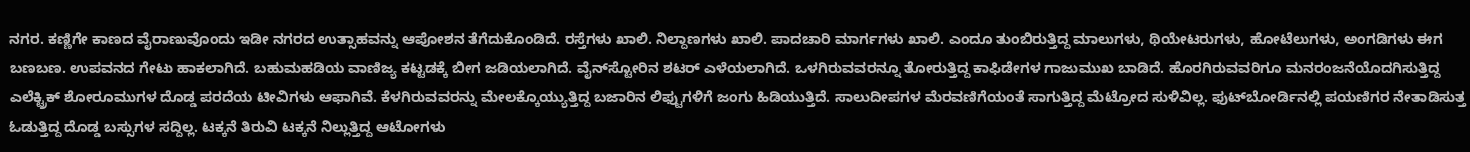ನಗರ. ಕಣ್ಣಿಗೇ ಕಾಣದ ವೈರಾಣುವೊಂದು ಇಡೀ ನಗರದ ಉತ್ಸಾಹವನ್ನು ಆಪೋಶನ ತೆಗೆದುಕೊಂಡಿದೆ. ರಸ್ತೆಗಳು ಖಾಲಿ. ನಿಲ್ದಾಣಗಳು ಖಾಲಿ. ಪಾದಚಾರಿ ಮಾರ್ಗಗಳು ಖಾಲಿ. ಎಂದೂ ತುಂಬಿರುತ್ತಿದ್ದ ಮಾಲುಗಳು, ಥಿಯೇಟರುಗಳು, ಹೋಟೆಲುಗಳು, ಅಂಗಡಿಗಳು ಈಗ ಬಣಬಣ. ಉಪವನದ ಗೇಟು ಹಾಕಲಾಗಿದೆ. ಬಹುಮಹಡಿಯ ವಾಣಿಜ್ಯ ಕಟ್ಟಡಕ್ಕೆ ಬೀಗ ಜಡಿಯಲಾಗಿದೆ. ವೈನ್‌ಸ್ಟೋರಿನ ಶಟರ್ ಎಳೆಯಲಾಗಿದೆ. ಒಳಗಿರುವವರನ್ನೂ ತೋರುತ್ತಿದ್ದ ಕಾಫಿಡೇಗಳ ಗಾಜುಮುಖ ಬಾಡಿದೆ. ಹೊರಗಿರುವವರಿಗೂ ಮನರಂಜನೆಯೊದಗಿಸುತ್ತಿದ್ದ ಎಲೆಕ್ಟ್ರಿಕ್ ಶೋರೂಮುಗಳ ದೊಡ್ಡ ಪರದೆಯ ಟೀವಿಗಳು ಆಫಾಗಿವೆ. ಕೆಳಗಿರುವವರನ್ನು ಮೇಲಕ್ಕೊಯ್ಯುತ್ತಿದ್ದ ಬಜಾರಿನ ಲಿಫ್ಟುಗಳಿಗೆ ಜಂಗು ಹಿಡಿಯುತ್ತಿದೆ. ಸಾಲುದೀಪಗಳ ಮೆರವಣಿಗೆಯಂತೆ ಸಾಗುತ್ತಿದ್ದ ಮೆಟ್ರೋದ ಸುಳಿವಿಲ್ಲ. ಫುಟ್‌ಬೋರ್ಡಿನಲ್ಲಿ ಪಯಣಿಗರ ನೇತಾಡಿಸುತ್ತ ಓಡುತ್ತಿದ್ದ ದೊಡ್ಡ ಬಸ್ಸುಗಳ ಸದ್ದಿಲ್ಲ. ಟಕ್ಕನೆ ತಿರುವಿ ಟಕ್ಕನೆ ನಿಲ್ಲುತ್ತಿದ್ದ ಆಟೋಗಳು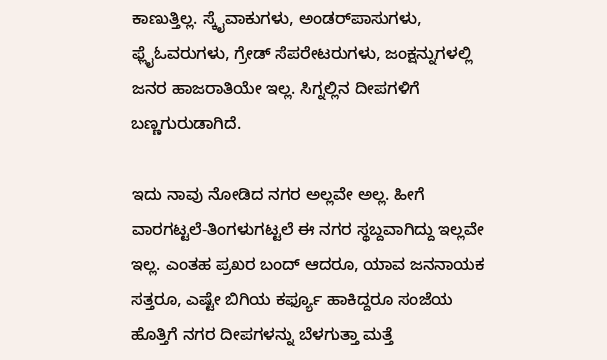ಕಾಣುತ್ತಿಲ್ಲ. ಸ್ಕೈವಾಕುಗಳು, ಅಂಡರ್‌ಪಾಸುಗಳು, ಫ್ಲೈಓವರುಗಳು, ಗ್ರೇಡ್ ಸೆಪರೇಟರುಗಳು, ಜಂಕ್ಷನ್ನುಗಳಲ್ಲಿ ಜನರ ಹಾಜರಾತಿಯೇ ಇಲ್ಲ. ಸಿಗ್ನಲ್ಲಿನ ದೀಪಗಳಿಗೆ ಬಣ್ಣಗುರುಡಾಗಿದೆ.

ಇದು ನಾವು ನೋಡಿದ ನಗರ ಅಲ್ಲವೇ ಅಲ್ಲ. ಹೀಗೆ ವಾರಗಟ್ಟಲೆ-ತಿಂಗಳುಗಟ್ಟಲೆ ಈ ನಗರ ಸ್ಥಬ್ದವಾಗಿದ್ದು ಇಲ್ಲವೇ ಇಲ್ಲ. ಎಂತಹ ಪ್ರಖರ ಬಂದ್ ಆದರೂ, ಯಾವ ಜನನಾಯಕ ಸತ್ತರೂ, ಎಷ್ಟೇ ಬಿಗಿಯ ಕರ್ಫ್ಯೂ ಹಾಕಿದ್ದರೂ ಸಂಜೆಯ ಹೊತ್ತಿಗೆ ನಗರ ದೀಪಗಳನ್ನು ಬೆಳಗುತ್ತಾ ಮತ್ತೆ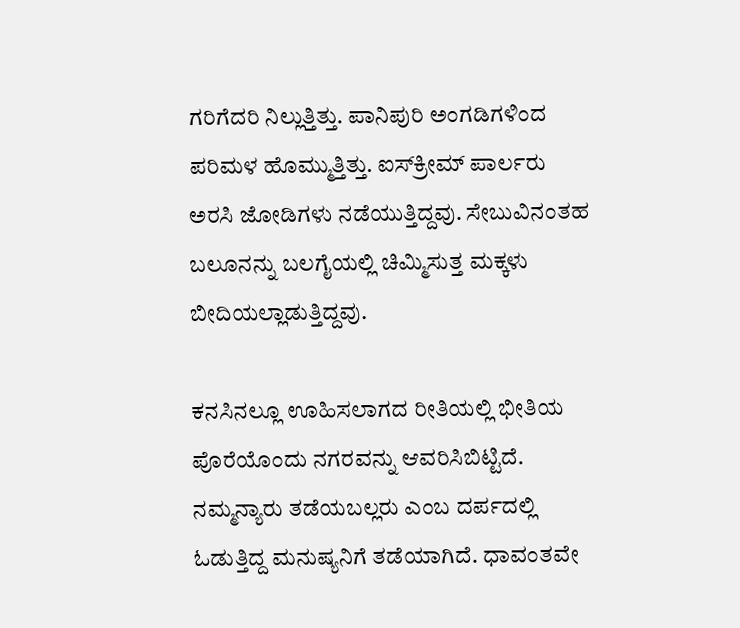ಗರಿಗೆದರಿ ನಿಲ್ಲುತ್ತಿತ್ತು. ಪಾನಿಪುರಿ ಅಂಗಡಿಗಳಿಂದ ಪರಿಮಳ ಹೊಮ್ಮುತ್ತಿತ್ತು. ಐಸ್‌ಕ್ರೀಮ್ ಪಾರ್ಲರು ಅರಸಿ ಜೋಡಿಗಳು ನಡೆಯುತ್ತಿದ್ದವು. ಸೇಬುವಿನಂತಹ ಬಲೂನನ್ನು ಬಲಗೈಯಲ್ಲಿ ಚಿಮ್ಮಿಸುತ್ತ ಮಕ್ಕಳು ಬೀದಿಯಲ್ಲಾಡುತ್ತಿದ್ದವು.

ಕನಸಿನಲ್ಲೂ ಊಹಿಸಲಾಗದ ರೀತಿಯಲ್ಲಿ ಭೀತಿಯ ಪೊರೆಯೊಂದು ನಗರವನ್ನು ಆವರಿಸಿಬಿಟ್ಟಿದೆ. ನಮ್ಮನ್ಯಾರು ತಡೆಯಬಲ್ಲರು ಎಂಬ ದರ್ಪದಲ್ಲಿ ಓಡುತ್ತಿದ್ದ ಮನುಷ್ಯನಿಗೆ ತಡೆಯಾಗಿದೆ. ಧಾವಂತವೇ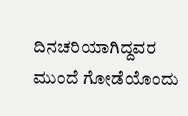ದಿನಚರಿಯಾಗಿದ್ದವರ ಮುಂದೆ ಗೋಡೆಯೊಂದು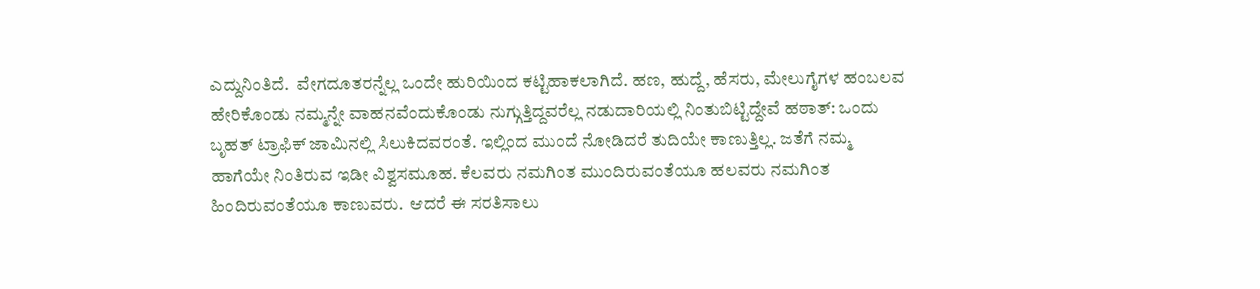ಎದ್ದುನಿಂತಿದೆ.  ವೇಗದೂತರನ್ನೆಲ್ಲ ಒಂದೇ ಹುರಿಯಿಂದ ಕಟ್ಟಿಹಾಕಲಾಗಿದೆ. ಹಣ, ಹುದ್ದೆ, ಹೆಸರು, ಮೇಲುಗೈಗಳ ಹಂಬಲವ ಹೇರಿಕೊಂಡು ನಮ್ಮನ್ನೇ ವಾಹನವೆಂದುಕೊಂಡು ನುಗ್ಗುತ್ತಿದ್ದವರೆಲ್ಲ ನಡುದಾರಿಯಲ್ಲಿ ನಿಂತುಬಿಟ್ಟಿದ್ದೇವೆ ಹಠಾತ್: ಒಂದು ಬೃಹತ್ ಟ್ರಾಫಿಕ್ ಜಾಮಿನಲ್ಲಿ ಸಿಲುಕಿದವರಂತೆ. ಇಲ್ಲಿಂದ ಮುಂದೆ ನೋಡಿದರೆ ತುದಿಯೇ ಕಾಣುತ್ತಿಲ್ಲ. ಜತೆಗೆ ನಮ್ಮ ಹಾಗೆಯೇ ನಿಂತಿರುವ ಇಡೀ ವಿಶ್ವಸಮೂಹ. ಕೆಲವರು ನಮಗಿಂತ ಮುಂದಿರುವಂತೆಯೂ ಹಲವರು ನಮಗಿಂತ ಹಿಂದಿರುವಂತೆಯೂ ಕಾಣುವರು.  ಆದರೆ ಈ ಸರತಿಸಾಲು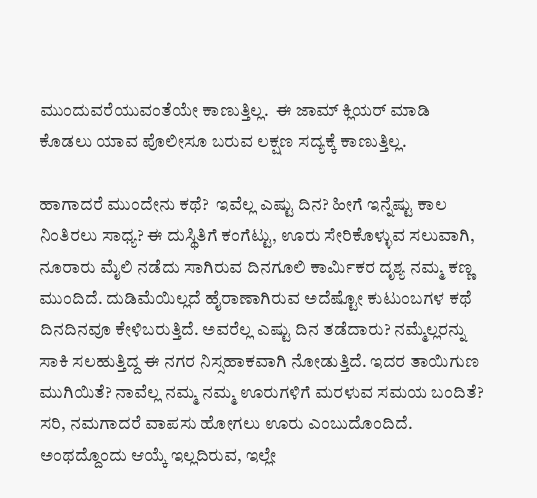ಮುಂದುವರೆಯುವಂತೆಯೇ ಕಾಣುತ್ತಿಲ್ಲ.  ಈ ಜಾಮ್ ಕ್ಲಿಯರ್ ಮಾಡಿ ಕೊಡಲು ಯಾವ ಪೊಲೀಸೂ ಬರುವ ಲಕ್ಷಣ ಸದ್ಯಕ್ಕೆ ಕಾಣುತ್ತಿಲ್ಲ.

ಹಾಗಾದರೆ ಮುಂದೇನು ಕಥೆ?  ಇವೆಲ್ಲ ಎಷ್ಟು ದಿನ? ಹೀಗೆ ಇನ್ನೆಷ್ಟು ಕಾಲ ನಿಂತಿರಲು ಸಾಧ್ಯ? ಈ ದುಸ್ಥಿತಿಗೆ ಕಂಗೆಟ್ಟು, ಊರು ಸೇರಿಕೊಳ್ಳುವ ಸಲುವಾಗಿ, ನೂರಾರು ಮೈಲಿ ನಡೆದು ಸಾಗಿರುವ ದಿನಗೂಲಿ ಕಾರ್ಮಿಕರ ದೃಶ್ಯ ನಮ್ಮ ಕಣ್ಣ ಮುಂದಿದೆ. ದುಡಿಮೆಯಿಲ್ಲದೆ ಹೈರಾಣಾಗಿರುವ ಅದೆಷ್ಟೋ ಕುಟುಂಬಗಳ ಕಥೆ ದಿನದಿನವೂ ಕೇಳಿಬರುತ್ತಿದೆ. ಅವರೆಲ್ಲ ಎಷ್ಟು ದಿನ ತಡೆದಾರು? ನಮ್ಮೆಲ್ಲರನ್ನು ಸಾಕಿ ಸಲಹುತ್ತಿದ್ದ ಈ ನಗರ ನಿಸ್ಸಹಾಕವಾಗಿ ನೋಡುತ್ತಿದೆ. ಇದರ ತಾಯಿಗುಣ ಮುಗಿಯಿತೆ? ನಾವೆಲ್ಲ ನಮ್ಮ ನಮ್ಮ ಊರುಗಳಿಗೆ ಮರಳುವ ಸಮಯ ಬಂದಿತೆ? ಸರಿ, ನಮಗಾದರೆ ವಾಪಸು ಹೋಗಲು ಊರು ಎಂಬುದೊಂದಿದೆ. ಅಂಥದ್ದೊಂದು ಆಯ್ಕೆ ಇಲ್ಲದಿರುವ, ಇಲ್ಲೇ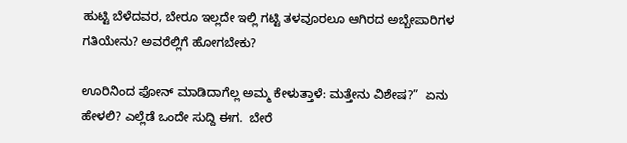ಹುಟ್ಟಿ ಬೆಳೆದವರ, ಬೇರೂ ಇಲ್ಲದೇ ಇಲ್ಲಿ ಗಟ್ಟಿ ತಳವೂರಲೂ ಆಗಿರದ ಅಬ್ಬೇಪಾರಿಗಳ ಗತಿಯೇನು? ಅವರೆಲ್ಲಿಗೆ ಹೋಗಬೇಕು?

ಊರಿನಿಂದ ಫೋನ್ ಮಾಡಿದಾಗೆಲ್ಲ ಅಮ್ಮ ಕೇಳುತ್ತಾಳೆ: ಮತ್ತೇನು ವಿಶೇಷ?”  ಏನು ಹೇಳಲಿ? ಎಲ್ಲೆಡೆ ಒಂದೇ ಸುದ್ದಿ ಈಗ.  ಬೇರೆ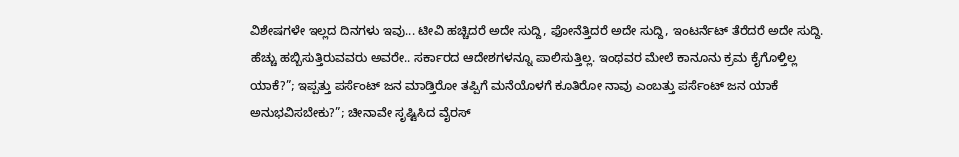ವಿಶೇಷಗಳೇ ಇಲ್ಲದ ದಿನಗಳು ಇವು... ಟೀವಿ ಹಚ್ಚಿದರೆ ಅದೇ ಸುದ್ದಿ, ಫೋನೆತ್ತಿದರೆ ಅದೇ ಸುದ್ದಿ, ಇಂಟರ್ನೆಟ್ ತೆರೆದರೆ ಅದೇ ಸುದ್ದಿ. ಹೆಚ್ಚು ಹಬ್ಬಿಸುತ್ತಿರುವವರು ಅವರೇ.. ಸರ್ಕಾರದ ಆದೇಶಗಳನ್ನೂ ಪಾಲಿಸುತ್ತಿಲ್ಲ. ಇಂಥವರ ಮೇಲೆ ಕಾನೂನು ಕ್ರಮ ಕೈಗೊಳ್ತಿಲ್ಲ ಯಾಕೆ?”; ಇಪ್ಪತ್ತು ಪರ್ಸೆಂಟ್ ಜನ ಮಾಡ್ತಿರೋ ತಪ್ಪಿಗೆ ಮನೆಯೊಳಗೆ ಕೂತಿರೋ ನಾವು ಎಂಬತ್ತು ಪರ್ಸೆಂಟ್ ಜನ ಯಾಕೆ ಅನುಭವಿಸಬೇಕು?”; ಚೀನಾವೇ ಸೃಷ್ಟಿಸಿದ ವೈರಸ್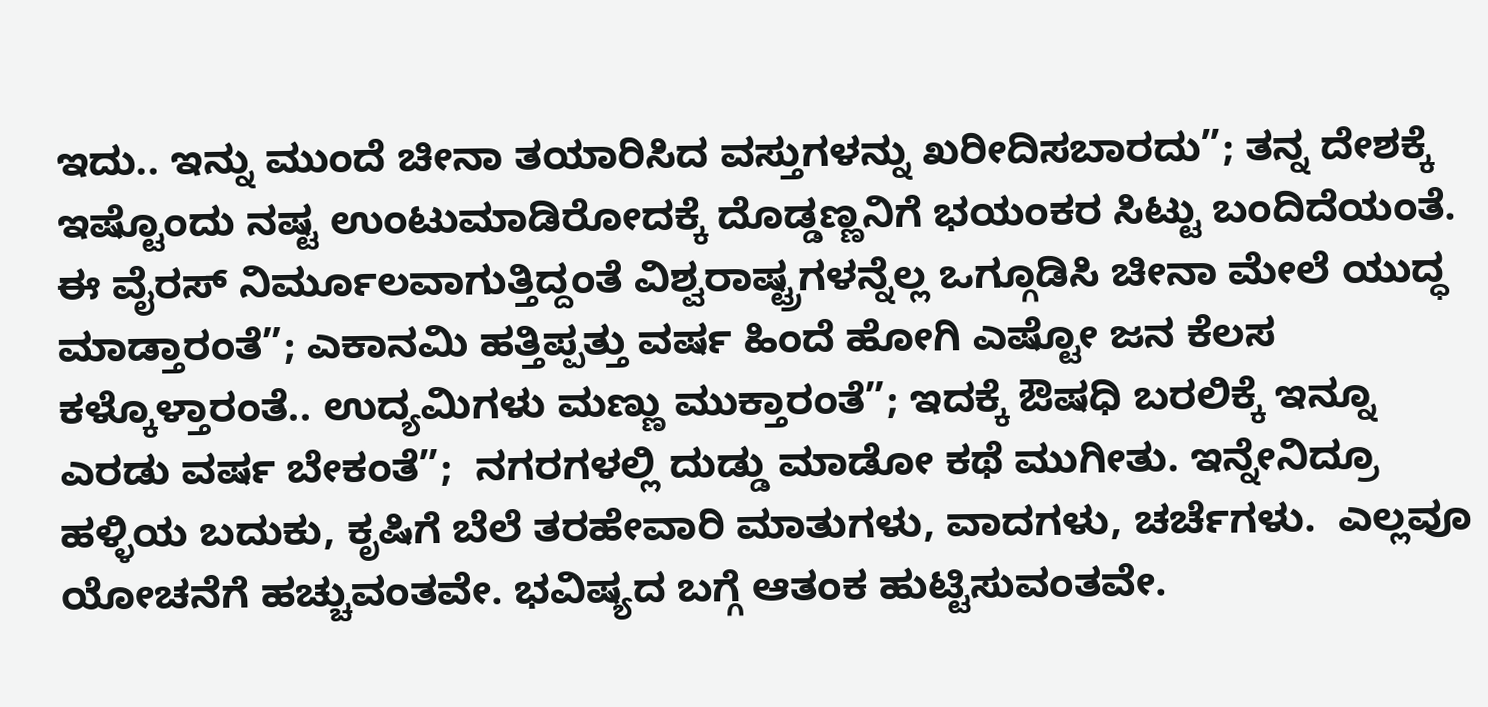ಇದು.. ಇನ್ನು ಮುಂದೆ ಚೀನಾ ತಯಾರಿಸಿದ ವಸ್ತುಗಳನ್ನು ಖರೀದಿಸಬಾರದು”; ತನ್ನ ದೇಶಕ್ಕೆ ಇಷ್ಟೊಂದು ನಷ್ಟ ಉಂಟುಮಾಡಿರೋದಕ್ಕೆ ದೊಡ್ಡಣ್ಣನಿಗೆ ಭಯಂಕರ ಸಿಟ್ಟು ಬಂದಿದೆಯಂತೆ. ಈ ವೈರಸ್ ನಿರ್ಮೂಲವಾಗುತ್ತಿದ್ದಂತೆ ವಿಶ್ವರಾಷ್ಟ್ರಗಳನ್ನೆಲ್ಲ ಒಗ್ಗೂಡಿಸಿ ಚೀನಾ ಮೇಲೆ ಯುದ್ಧ ಮಾಡ್ತಾರಂತೆ”; ಎಕಾನಮಿ ಹತ್ತಿಪ್ಪತ್ತು ವರ್ಷ ಹಿಂದೆ ಹೋಗಿ ಎಷ್ಟೋ ಜನ ಕೆಲಸ ಕಳ್ಕೊಳ್ತಾರಂತೆ.. ಉದ್ಯಮಿಗಳು ಮಣ್ಣು ಮುಕ್ತಾರಂತೆ”; ಇದಕ್ಕೆ ಔಷಧಿ ಬರಲಿಕ್ಕೆ ಇನ್ನೂ ಎರಡು ವರ್ಷ ಬೇಕಂತೆ”;  ನಗರಗಳಲ್ಲಿ ದುಡ್ಡು ಮಾಡೋ ಕಥೆ ಮುಗೀತು. ಇನ್ನೇನಿದ್ರೂ ಹಳ್ಳಿಯ ಬದುಕು, ಕೃಷಿಗೆ ಬೆಲೆ ತರಹೇವಾರಿ ಮಾತುಗಳು, ವಾದಗಳು, ಚರ್ಚೆಗಳು.  ಎಲ್ಲವೂ ಯೋಚನೆಗೆ ಹಚ್ಚುವಂತವೇ. ಭವಿಷ್ಯದ ಬಗ್ಗೆ ಆತಂಕ ಹುಟ್ಟಿಸುವಂತವೇ.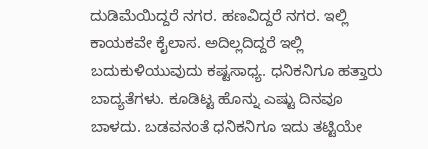ದುಡಿಮೆಯಿದ್ದರೆ ನಗರ. ಹಣವಿದ್ದರೆ ನಗರ. ಇಲ್ಲಿ ಕಾಯಕವೇ ಕೈಲಾಸ. ಅದಿಲ್ಲದಿದ್ದರೆ ಇಲ್ಲಿ ಬದುಕುಳಿಯುವುದು ಕಷ್ಟಸಾಧ್ಯ. ಧನಿಕನಿಗೂ ಹತ್ತಾರು ಬಾದ್ಯತೆಗಳು. ಕೂಡಿಟ್ಟ ಹೊನ್ನು ಎಷ್ಟು ದಿನವೂ ಬಾಳದು. ಬಡವನಂತೆ ಧನಿಕನಿಗೂ ಇದು ತಟ್ಟಿಯೇ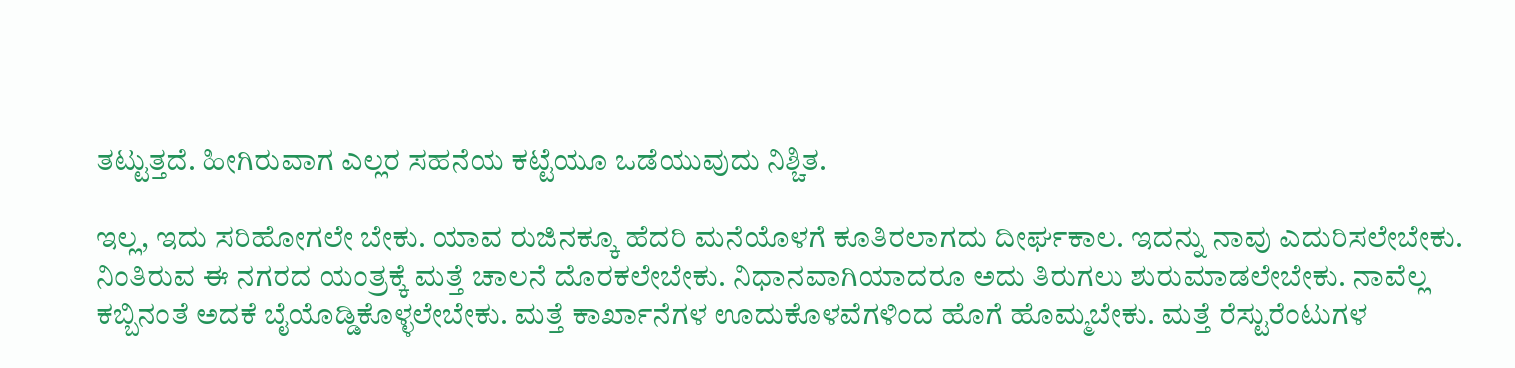ತಟ್ಟುತ್ತದೆ. ಹೀಗಿರುವಾಗ ಎಲ್ಲರ ಸಹನೆಯ ಕಟ್ಟೆಯೂ ಒಡೆಯುವುದು ನಿಶ್ಚಿತ.

ಇಲ್ಲ, ಇದು ಸರಿಹೋಗಲೇ ಬೇಕು. ಯಾವ ರುಜಿನಕ್ಕೂ ಹೆದರಿ ಮನೆಯೊಳಗೆ ಕೂತಿರಲಾಗದು ದೀರ್ಘಕಾಲ. ಇದನ್ನು ನಾವು ಎದುರಿಸಲೇಬೇಕು. ನಿಂತಿರುವ ಈ ನಗರದ ಯಂತ್ರಕ್ಕೆ ಮತ್ತೆ ಚಾಲನೆ ದೊರಕಲೇಬೇಕು. ನಿಧಾನವಾಗಿಯಾದರೂ ಅದು ತಿರುಗಲು ಶುರುಮಾಡಲೇಬೇಕು. ನಾವೆಲ್ಲ ಕಬ್ಬಿನಂತೆ ಅದಕೆ ಬೈಯೊಡ್ಡಿಕೊಳ್ಳಲೇಬೇಕು. ಮತ್ತೆ ಕಾರ್ಖಾನೆಗಳ ಊದುಕೊಳವೆಗಳಿಂದ ಹೊಗೆ ಹೊಮ್ಮಬೇಕು. ಮತ್ತೆ ರೆಸ್ಟುರೆಂಟುಗಳ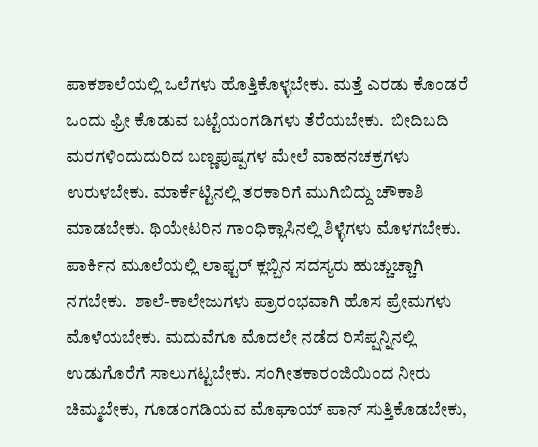ಪಾಕಶಾಲೆಯಲ್ಲಿ ಒಲೆಗಳು ಹೊತ್ತಿಕೊಳ್ಳಬೇಕು. ಮತ್ತೆ ಎರಡು ಕೊಂಡರೆ ಒಂದು ಫ್ರೀ ಕೊಡುವ ಬಟ್ಟೆಯಂಗಡಿಗಳು ತೆರೆಯಬೇಕು.  ಬೀದಿಬದಿ ಮರಗಳಿಂದುದುರಿದ ಬಣ್ಣಪುಷ್ಪಗಳ ಮೇಲೆ ವಾಹನಚಕ್ರಗಳು ಉರುಳಬೇಕು. ಮಾರ್ಕೆಟ್ಟಿನಲ್ಲಿ ತರಕಾರಿಗೆ ಮುಗಿಬಿದ್ದು ಚೌಕಾಶಿ ಮಾಡಬೇಕು. ಥಿಯೇಟರಿನ ಗಾಂಧಿಕ್ಲಾಸಿನಲ್ಲಿ ಶಿಳ್ಳೆಗಳು ಮೊಳಗಬೇಕು. ಪಾರ್ಕಿನ ಮೂಲೆಯಲ್ಲಿ ಲಾಫ್ಟರ್ ಕ್ಲಬ್ಬಿನ ಸದಸ್ಯರು ಹುಚ್ಚುಚ್ಚಾಗಿ ನಗಬೇಕು.  ಶಾಲೆ-ಕಾಲೇಜುಗಳು ಪ್ರಾರಂಭವಾಗಿ ಹೊಸ ಪ್ರೇಮಗಳು ಮೊಳೆಯಬೇಕು. ಮದುವೆಗೂ ಮೊದಲೇ ನಡೆದ ರಿಸೆಪ್ಷನ್ನಿನಲ್ಲಿ ಉಡುಗೊರೆಗೆ ಸಾಲುಗಟ್ಟಬೇಕು. ಸಂಗೀತಕಾರಂಜಿಯಿಂದ ನೀರು ಚಿಮ್ಮಬೇಕು, ಗೂಡಂಗಡಿಯವ ಮೊಘಾಯ್ ಪಾನ್ ಸುತ್ತಿಕೊಡಬೇಕು,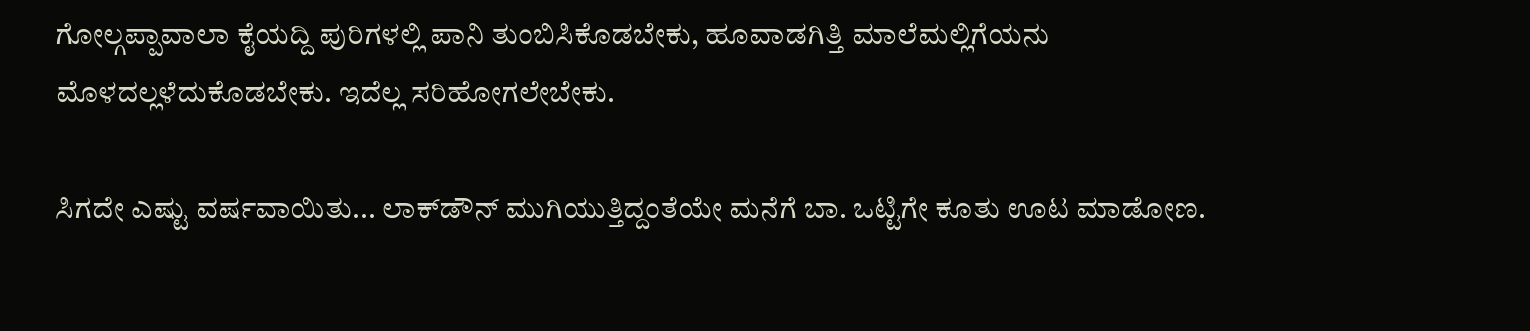ಗೋಲ್ಗಪ್ಪಾವಾಲಾ ಕೈಯದ್ದಿ ಪುರಿಗಳಲ್ಲಿ ಪಾನಿ ತುಂಬಿಸಿಕೊಡಬೇಕು, ಹೂವಾಡಗಿತ್ತಿ ಮಾಲೆಮಲ್ಲಿಗೆಯನು ಮೊಳದಲ್ಲಳೆದುಕೊಡಬೇಕು. ಇದೆಲ್ಲ ಸರಿಹೋಗಲೇಬೇಕು.

ಸಿಗದೇ ಎಷ್ಟು ವರ್ಷವಾಯಿತು... ಲಾಕ್‌ಡೌನ್ ಮುಗಿಯುತ್ತಿದ್ದಂತೆಯೇ ಮನೆಗೆ ಬಾ. ಒಟ್ಟಿಗೇ ಕೂತು ಊಟ ಮಾಡೋಣ.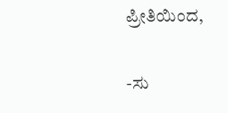ಪ್ರೀತಿಯಿಂದ,

-ಸು